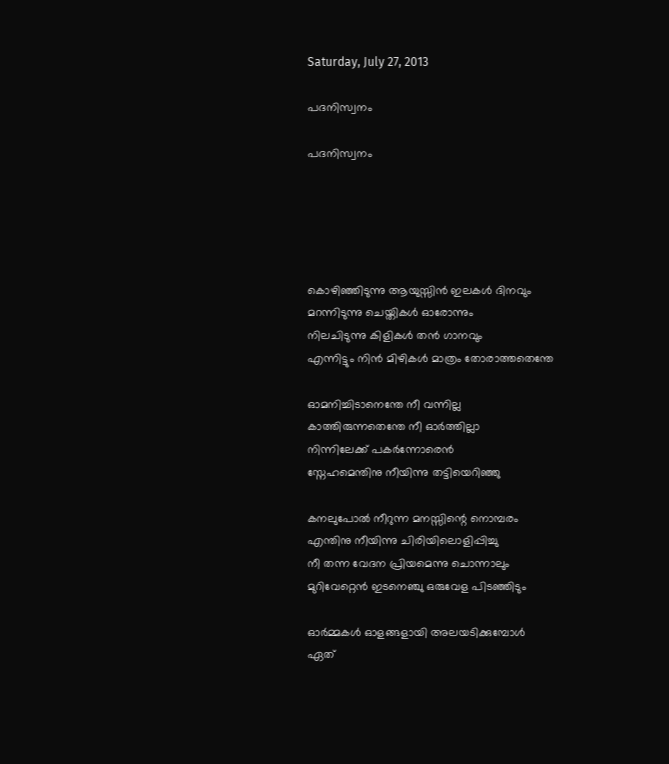Saturday, July 27, 2013

പദനിസ്വനം

പദനിസ്വനം





കൊഴിഞ്ഞിടുന്നു ആയുസ്സിൻ ഇലകൾ ദിനവും
മറന്നിടുന്നു ചെയ്തികൾ ഓരോന്നും
നിലചിടുന്നു കിളികൾ തൻ ഗാനവും
എന്നിട്ടും നിൻ മിഴികൾ മാത്രം തോരാത്തതെന്തേ

ഓമനിച്ചിടാനെന്തേ നീ വന്നില്ല
കാത്തിരുന്നതെന്തേ നീ ഓർത്തില്ലാ
നിന്നിലേക്ക്‌ പകർന്നോരെൻ
സ്നേഹമെന്തിനു നീയിന്നു തട്ടിയെറിഞ്ഞു

കനലുപോൽ നീറുന്ന മനസ്സിന്റെ നൊമ്പരം
എന്തിനു നീയിന്നു ചിരിയിലൊളിപ്പിച്ചു
നീ തന്ന വേദന പ്രിയമെന്നു ചൊന്നാലും
മുറിവേറ്റെൻ ഇടനെഞ്ചു ഒരുവേള പിടഞ്ഞിടും

ഓർമ്മകൾ ഓളങ്ങളായി അലയടിക്കുമ്പോൾ
ഏത്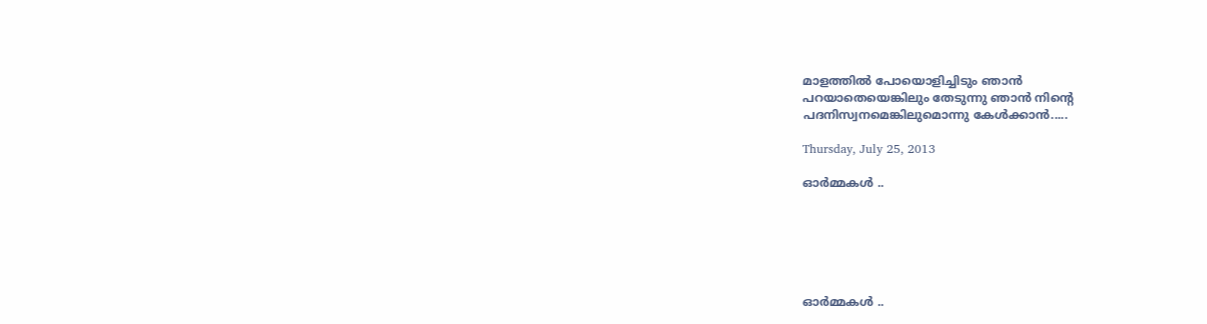മാളത്തിൽ പോയൊളിച്ചിടും ഞാൻ
പറയാതെയെങ്കിലും തേടുന്നു ഞാൻ നിന്റെ
പദനിസ്വനമെങ്കിലുമൊന്നു കേൾക്കാൻ.....

Thursday, July 25, 2013

ഓർമ്മകൾ ..






ഓർമ്മകൾ ..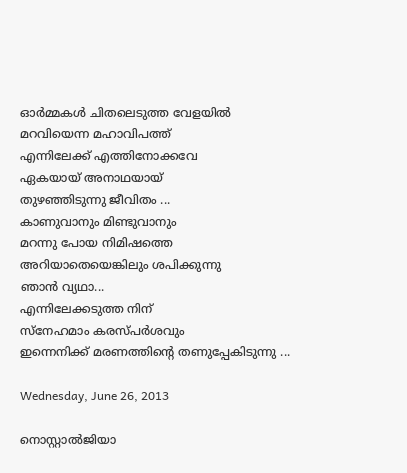ഓർമ്മകൾ ചിതലെടുത്ത വേളയിൽ
മറവിയെന്ന മഹാവിപത്ത്
എന്നിലേക്ക് എത്തിനോക്കവേ
ഏകയായ് അനാഥയായ്
തുഴഞ്ഞിടുന്നു ജീവിതം ...
കാണുവാനും മിണ്ടുവാനും
മറന്നു പോയ നിമിഷത്തെ
അറിയാതെയെങ്കിലും ശപിക്കുന്നു
ഞാൻ വ്യഥാ...
എന്നിലേക്കടുത്ത നിന്
സ്നേഹമാം കരസ്പർശവും
ഇന്നെനിക്ക് മരണത്തിന്റെ തണുപ്പേകിടുന്നു ...

Wednesday, June 26, 2013

നൊസ്റ്റാൽജിയാ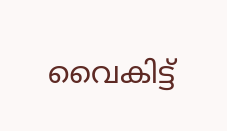വൈകിട്ട്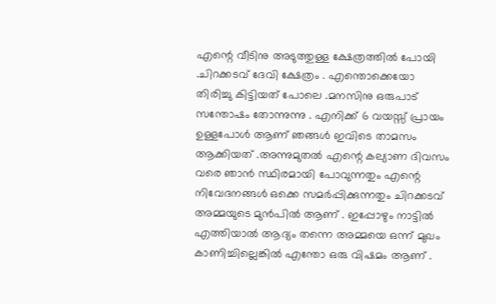എന്റെ വീടിനു അടുത്തുള്ള ക്ഷേത്രത്തിൽ പോയി .ചിറക്കടവ് ദേവി ക്ഷേത്രം . എന്തൊക്കെയോ തിരിച്ചു കിട്ടിയത് പോലെ .മനസിനു ഒരുപാട് സന്തോഷം തോന്നുന്നു . എനിക്ക് 6 വയസ്സ് പ്രായം ഉള്ളപോൾ ആണ് ഞങ്ങൾ ഇവിടെ താമസം ആക്കിയത് .അന്നുമുതൽ എന്റെ കല്യാണ ദിവസം വരെ ഞാൻ സ്ഥിരമായി പോവുന്നതും എന്റെ നിവേദനങ്ങൾ ഒക്കെ സമർപ്പിക്കുന്നതും ചിറക്കടവ് അമ്മയുടെ മുൻപിൽ ആണ് . ഇപ്പോഴും നാട്ടിൽ എത്തിയാൽ ആദ്യം തന്നെ അമ്മയെ ഒന്ന് മുഖം കാണിച്ചില്ലെങ്കിൽ എന്തോ ഒരു വിഷമം ആണ് .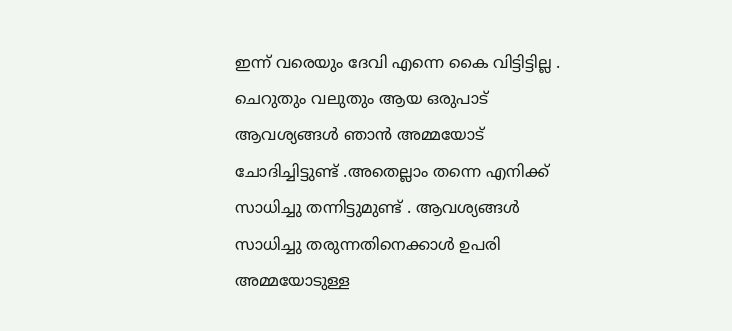ഇന്ന് വരെയും ദേവി എന്നെ കൈ വിട്ടിട്ടില്ല . ചെറുതും വലുതും ആയ ഒരുപാട് ആവശ്യങ്ങൾ ഞാൻ അമ്മയോട് ചോദിച്ചിട്ടുണ്ട് .അതെല്ലാം തന്നെ എനിക്ക് സാധിച്ചു തന്നിട്ടുമുണ്ട് . ആവശ്യങ്ങൾ സാധിച്ചു തരുന്നതിനെക്കാൾ ഉപരി അമ്മയോടുള്ള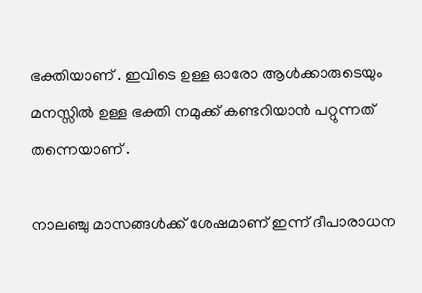ഭക്തിയാണ് . ഇവിടെ ഉള്ള ഓരോ ആൾക്കാരുടെയും മനസ്സിൽ ഉള്ള ഭക്തി നമുക്ക് കണ്ടറിയാൻ പറ്റുന്നത് തന്നെയാണ് .

നാലഞ്ചു മാസങ്ങൾക്ക് ശേഷമാണ് ഇന്ന് ദീപാരാധന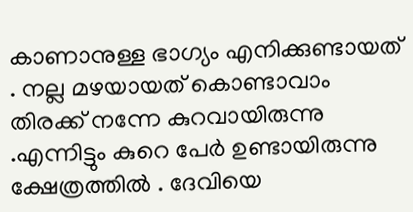കാണാനുള്ള ഭാഗ്യം എനിക്കുണ്ടായത് . നല്ല മഴയായത് കൊണ്ടാവാം തിരക്ക് നന്നേ കുറവായിരുന്നു .എന്നിട്ടും കുറെ പേർ ഉണ്ടായിരുന്നു ക്ഷേത്രത്തിൽ . ദേവിയെ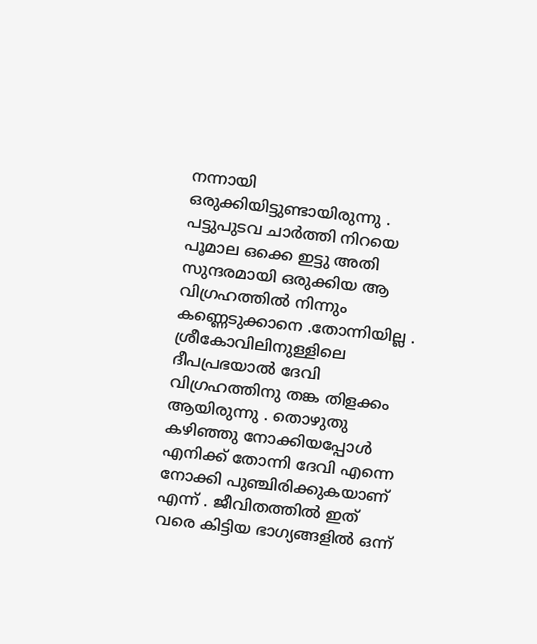നന്നായി ഒരുക്കിയിട്ടുണ്ടായിരുന്നു . പട്ടുപുടവ ചാർത്തി നിറയെ പൂമാല ഒക്കെ ഇട്ടു അതി സുന്ദരമായി ഒരുക്കിയ ആ വിഗ്രഹത്തിൽ നിന്നും കണ്ണെടുക്കാനെ .തോന്നിയില്ല . ശ്രീകോവിലിനുള്ളിലെ ദീപപ്രഭയാൽ ദേവി വിഗ്രഹത്തിനു തങ്ക തിളക്കം ആയിരുന്നു . തൊഴുതു കഴിഞ്ഞു നോക്കിയപ്പോൾ എനിക്ക് തോന്നി ദേവി എന്നെ നോക്കി പുഞ്ചിരിക്കുകയാണ് എന്ന് . ജീവിതത്തിൽ ഇത് വരെ കിട്ടിയ ഭാഗ്യങ്ങളിൽ ഒന്ന്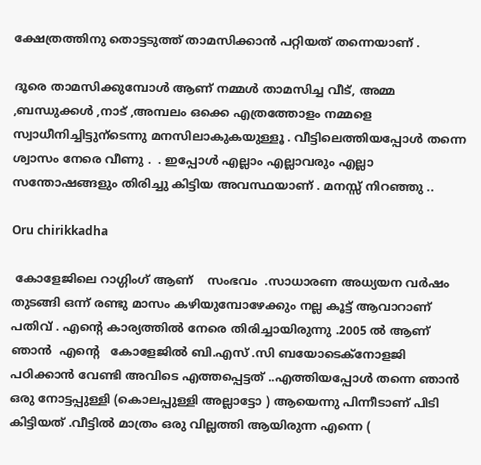ക്ഷേത്രത്തിനു തൊട്ടടുത്ത്‌ താമസിക്കാൻ പറ്റിയത് തന്നെയാണ് .

ദൂരെ താമസിക്കുമ്പോൾ ആണ് നമ്മൾ താമസിച്ച വീട്, അമ്മ ,ബന്ധുക്കൾ ,നാട് ,അമ്പലം ഒക്കെ എത്രത്തോളം നമ്മളെ സ്വാധീനിച്ചിട്ടുന്ടെന്നു മനസിലാകുകയുള്ളൂ . വീട്ടിലെത്തിയപ്പോൾ തന്നെ ശ്വാസം നേരെ വീണു .  . ഇപ്പോൾ എല്ലാം എല്ലാവരും എല്ലാ സന്തോഷങ്ങളും തിരിച്ചു കിട്ടിയ അവസ്ഥയാണ് . മനസ്സ് നിറഞ്ഞു ..

Oru chirikkadha

 കോളേജിലെ റാഗ്ഗിംഗ് ആണ്    സംഭവം  .സാധാരണ അധ്യയന വർഷം തുടങ്ങി ഒന്ന് രണ്ടു മാസം കഴിയുമ്പോഴേക്കും നല്ല കൂട്ട് ആവാറാണ് പതിവ് . എന്റെ കാര്യത്തിൽ നേരെ തിരിച്ചായിരുന്നു .2005 ൽ ആണ് ഞാൻ  എന്റെ   കോളേജിൽ ബി.എസ് .സി ബയോടെക്നോളജി പഠിക്കാൻ വേണ്ടി അവിടെ എത്തപ്പെട്ടത് ..എത്തിയപ്പോൾ തന്നെ ഞാൻ ഒരു നോട്ടപ്പുള്ളി (കൊലപ്പുള്ളി അല്ലാട്ടോ ) ആയെന്നു പിന്നീടാണ് പിടി കിട്ടിയത് .വീട്ടിൽ മാത്രം ഒരു വില്ലത്തി ആയിരുന്ന എന്നെ (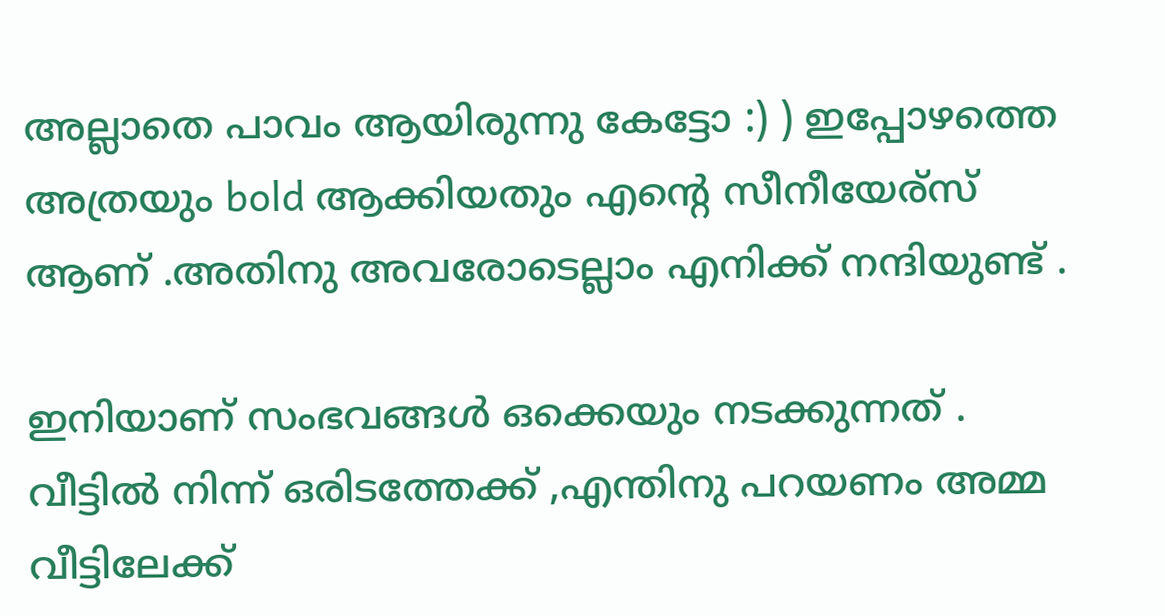അല്ലാതെ പാവം ആയിരുന്നു കേട്ടോ :) ) ഇപ്പോഴത്തെ അത്രയും bold ആക്കിയതും എന്റെ സീനീയേര്സ് ആണ് .അതിനു അവരോടെല്ലാം എനിക്ക് നന്ദിയുണ്ട് .

ഇനിയാണ് സംഭവങ്ങൾ ഒക്കെയും നടക്കുന്നത് . വീട്ടിൽ നിന്ന് ഒരിടത്തേക്ക് ,എന്തിനു പറയണം അമ്മ വീട്ടിലേക്ക്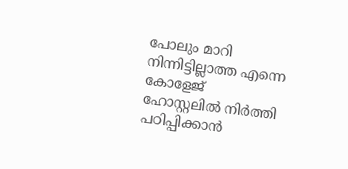പോലും മാറി നിന്നിട്ടില്ലാത്ത എന്നെ കോളേജ് ഹോസ്റ്റലിൽ നിർത്തി പഠിപ്പിക്കാൻ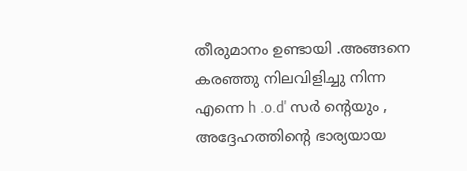തീരുമാനം ഉണ്ടായി .അങ്ങനെ കരഞ്ഞു നിലവിളിച്ചു നിന്ന എന്നെ h .o.d' സർ ന്റെയും , അദ്ദേഹത്തിന്റെ ഭാര്യയായ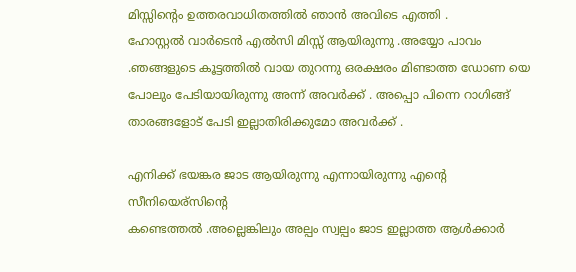മിസ്സിന്റെം ഉത്തരവാധിതത്തിൽ ഞാൻ അവിടെ എത്തി .
ഹോസ്റ്റൽ വാർടെൻ എൽസി മിസ്സ്‌ ആയിരുന്നു .അയ്യോ പാവം .ഞങ്ങളുടെ കൂട്ടത്തിൽ വായ തുറന്നു ഒരക്ഷരം മിണ്ടാത്ത ഡോണ യെ പോലും പേടിയായിരുന്നു അന്ന് അവർക്ക് . അപ്പൊ പിന്നെ റാഗിങ്ങ് താരങ്ങളോട് പേടി ഇല്ലാതിരിക്കുമോ അവർക്ക് .

എനിക്ക് ഭയങ്കര ജാട ആയിരുന്നു എന്നായിരുന്നു എന്റെ സീനിയെര്സിന്റെ
കണ്ടെത്തൽ .അല്ലെങ്കിലും അല്പം സ്വല്പം ജാട ഇല്ലാത്ത ആൾക്കാർ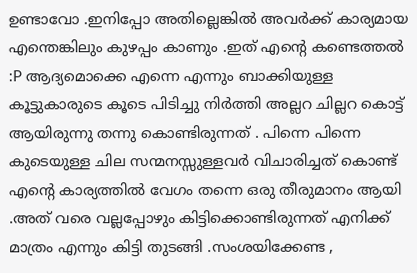ഉണ്ടാവോ .ഇനിപ്പോ അതില്ലെങ്കിൽ അവർക്ക് കാര്യമായ എന്തെങ്കിലും കുഴപ്പം കാണും .ഇത് എന്റെ കണ്ടെത്തൽ :P ആദ്യമൊക്കെ എന്നെ എന്നും ബാക്കിയുള്ള കൂട്ടുകാരുടെ കൂടെ പിടിച്ചു നിർത്തി അല്ലറ ചില്ലറ കൊട്ട് ആയിരുന്നു തന്നു കൊണ്ടിരുന്നത് . പിന്നെ പിന്നെ കുടെയുള്ള ചില സന്മനസ്സുള്ളവർ വിചാരിച്ചത് കൊണ്ട് എന്റെ കാര്യത്തിൽ വേഗം തന്നെ ഒരു തീരുമാനം ആയി .അത് വരെ വല്ലപ്പോഴും കിട്ടിക്കൊണ്ടിരുന്നത് എനിക്ക് മാത്രം എന്നും കിട്ടി തുടങ്ങി .സംശയിക്കേണ്ട ,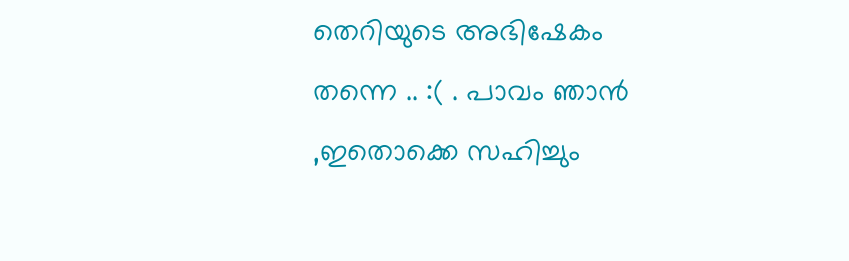തെറിയുടെ അഭിഷേകം തന്നെ .. :( . പാവം ഞാൻ ,ഇതൊക്കെ സഹിച്ചും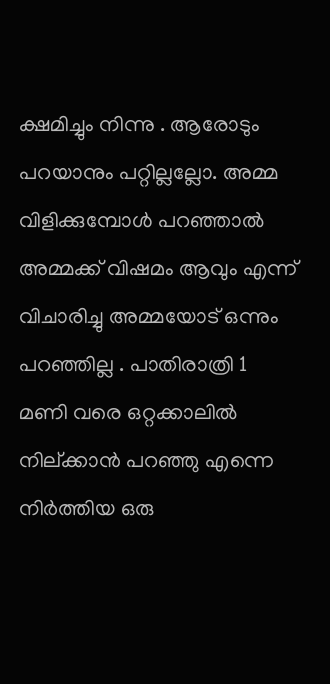ക്ഷമിച്ചും നിന്നു . ആരോടും പറയാനും പറ്റില്ലല്ലോ. അമ്മ വിളിക്കുമ്പോൾ പറഞ്ഞാൽ അമ്മക്ക് വിഷമം ആവും എന്ന് വിചാരിച്ചു അമ്മയോട് ഒന്നും പറഞ്ഞില്ല . പാതിരാത്രി 1 മണി വരെ ഒറ്റക്കാലിൽ നില്ക്കാൻ പറഞ്ഞു എന്നെ നിർത്തിയ ഒരു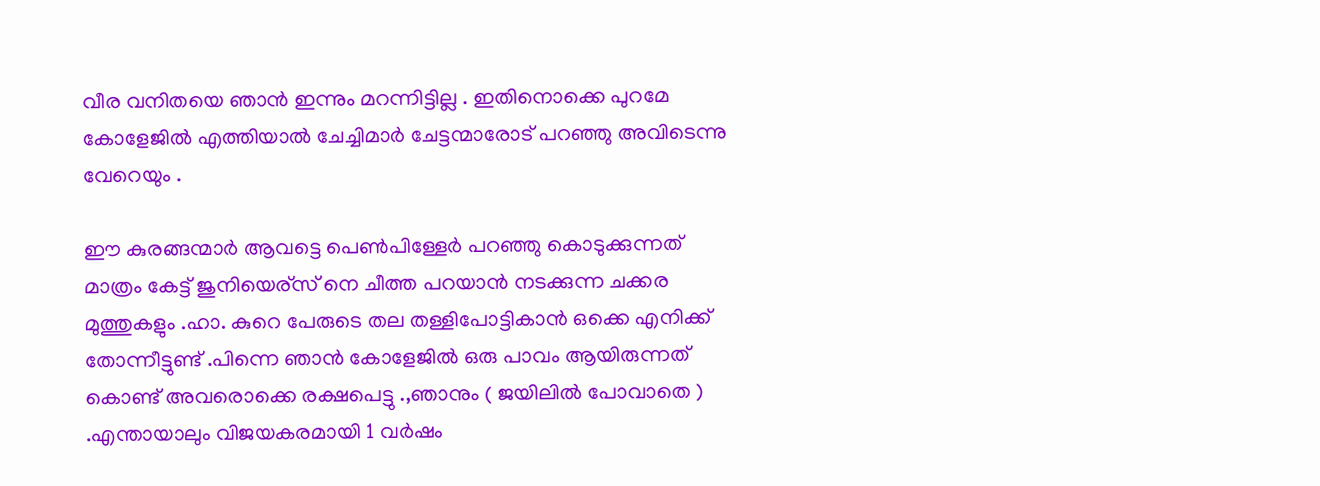വീര വനിതയെ ഞാൻ ഇന്നും മറന്നിട്ടില്ല . ഇതിനൊക്കെ പുറമേ കോളേജിൽ എത്തിയാൽ ചേച്ചിമാർ ചേട്ടന്മാരോട് പറഞ്ഞു അവിടെന്നു വേറെയും .

ഈ കുരങ്ങന്മാർ ആവട്ടെ പെണ്‍പിള്ളേർ പറഞ്ഞു കൊടുക്കുന്നത് മാത്രം കേട്ട് ജുനിയെര്സ് നെ ചീത്ത പറയാൻ നടക്കുന്ന ചക്കര മുത്തുകളും .ഹാ. കുറെ പേരുടെ തല തള്ളിപോട്ടികാൻ ഒക്കെ എനിക്ക് തോന്നീട്ടുണ്ട് .പിന്നെ ഞാൻ കോളേജിൽ ഒരു പാവം ആയിരുന്നത് കൊണ്ട് അവരൊക്കെ രക്ഷപെട്ടു .,ഞാനും ( ജയിലിൽ പോവാതെ ) .എന്തായാലും വിജയകരമായി 1 വർഷം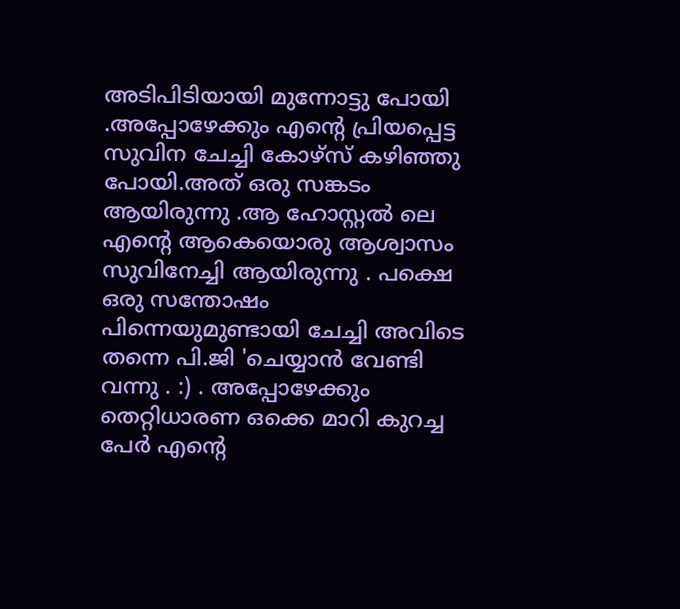അടിപിടിയായി മുന്നോട്ടു പോയി .അപ്പോഴേക്കും എന്റെ പ്രിയപ്പെട്ട സുവിന ചേച്ചി കോഴ്സ് കഴിഞ്ഞു പോയി.അത് ഒരു സങ്കടം ആയിരുന്നു .ആ ഹോസ്റ്റൽ ലെ എന്റെ ആകെയൊരു ആശ്വാസം സുവിനേച്ചി ആയിരുന്നു . പക്ഷെ ഒരു സന്തോഷം പിന്നെയുമുണ്ടായി ചേച്ചി അവിടെ തന്നെ പി.ജി 'ചെയ്യാൻ വേണ്ടി വന്നു . :) . അപ്പോഴേക്കും തെറ്റിധാരണ ഒക്കെ മാറി കുറച്ച പേർ എന്റെ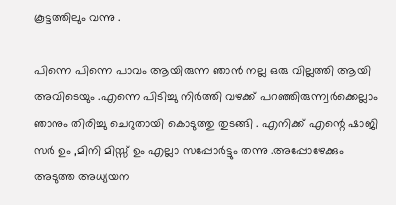കൂട്ടത്തിലും വന്നു .

പിന്നെ പിന്നെ പാവം ആയിരുന്ന ഞാൻ നല്ല ഒരു വില്ലത്തി ആയി അവിടെയും .എന്നെ പിടിച്ചു നിർത്തി വഴക്ക് പറഞ്ഞിരുന്ന്വർക്കെല്ലാം ഞാനും തിരിച്ചു ചെറുതായി കൊടുത്തു തുടങ്ങി . എനിക്ക് എന്റെ ഷാജി സർ ഉം ,മിനി മിസ്സ്‌ ഉം എല്ലാ സപ്പോർട്ടും തന്നു .അപ്പോഴേക്കും അടുത്ത അധ്യയന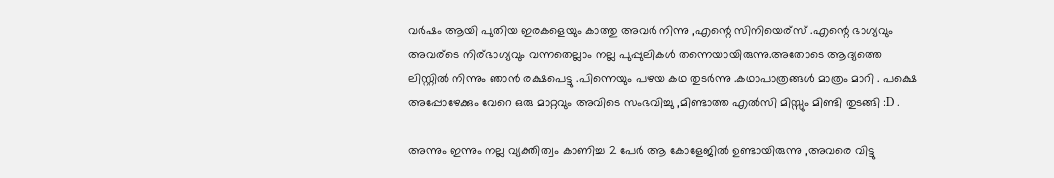വർഷം ആയി പുതിയ ഇരകളെയും കാത്തു അവർ നിന്നു ,എന്റെ സിനിയെര്സ് .എന്റെ ഭാഗ്യവും അവര്ടെ നിര്ഭാഗ്യവും വന്നതെല്ലാം നല്ല പുപ്പുലികൾ തന്നെയായിരുന്നു.അതോടെ ആദ്യത്തെ ലിസ്റ്റിൽ നിന്നും ഞാൻ രക്ഷപെട്ടു .പിന്നെയും പഴയ കഥ തുടർന്നു .കഥാപാത്രങ്ങൾ മാത്രം മാറി . പക്ഷെ അപ്പോഴേക്കും വേറെ ഒരു മാറ്റവും അവിടെ സംഭവിച്ചു ,മിണ്ടാത്ത എൽസി മിസ്സും മിണ്ടി തുടങ്ങി :D .

അന്നും ഇന്നും നല്ല വ്യക്തിത്വം കാണിച്ച 2 പേർ ആ കോളേജിൽ ഉണ്ടായിരുന്നു ,അവരെ വിട്ടു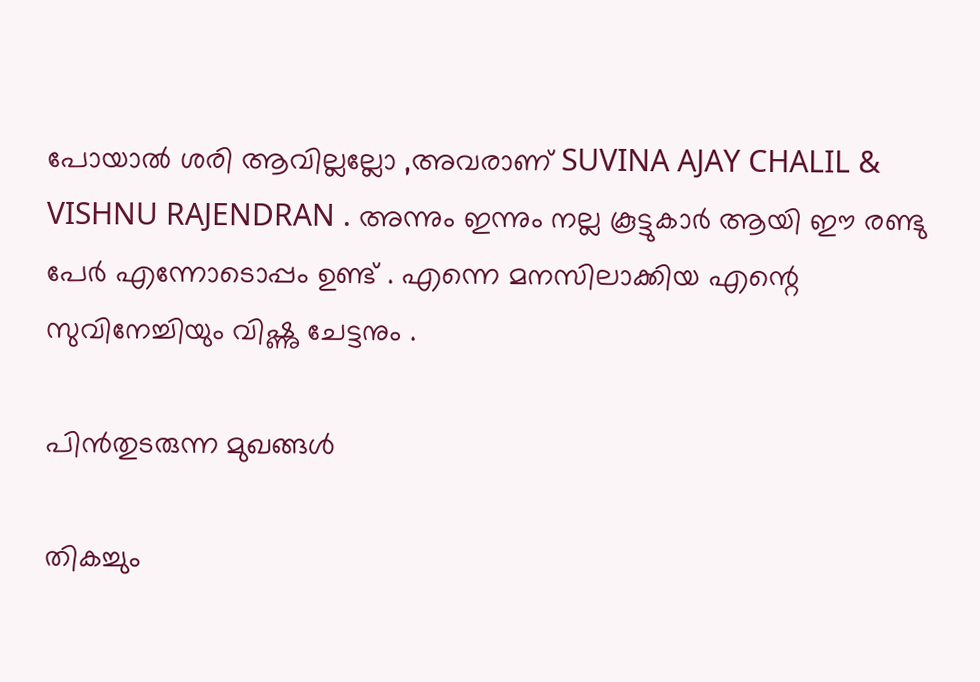പോയാൽ ശരി ആവില്ലല്ലോ ,അവരാണ് SUVINA AJAY CHALIL & VISHNU RAJENDRAN . അന്നും ഇന്നും നല്ല കൂട്ടുകാർ ആയി ഈ രണ്ടു പേർ എന്നോടൊപ്പം ഉണ്ട് . എന്നെ മനസിലാക്കിയ എന്റെ സുവിനേച്ചിയും വിഷ്ണു ചേട്ടനും .

പിൻതുടരുന്ന മുഖങ്ങൾ

തികച്ചും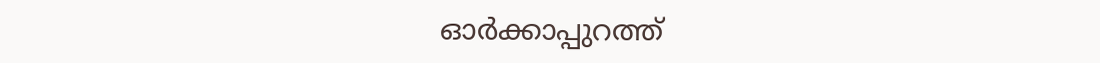ഓർക്കാപ്പുറത്ത്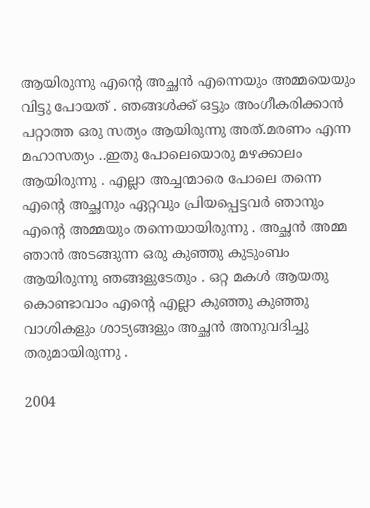ആയിരുന്നു എന്റെ അച്ഛൻ എന്നെയും അമ്മയെയും വിട്ടു പോയത് . ഞങ്ങൾക്ക് ഒട്ടും അംഗീകരിക്കാൻ പറ്റാത്ത ഒരു സത്യം ആയിരുന്നു അത്.മരണം എന്ന മഹാസത്യം ..ഇതു പോലെയൊരു മഴക്കാലം ആയിരുന്നു . എല്ലാ അച്ചന്മാരെ പോലെ തന്നെ എന്റെ അച്ഛനും ഏറ്റവും പ്രിയപ്പെട്ടവർ ഞാനും എന്റെ അമ്മയും തന്നെയായിരുന്നു . അച്ഛൻ അമ്മ ഞാൻ അടങ്ങുന്ന ഒരു കുഞ്ഞു കുടുംബം ആയിരുന്നു ഞങ്ങളുടേതും . ഒറ്റ മകൾ ആയതു കൊണ്ടാവാം എന്റെ എല്ലാ കുഞ്ഞു കുഞ്ഞു വാശികളും ശാട്യങ്ങളും അച്ഛൻ അനുവദിച്ചു തരുമായിരുന്നു .

2004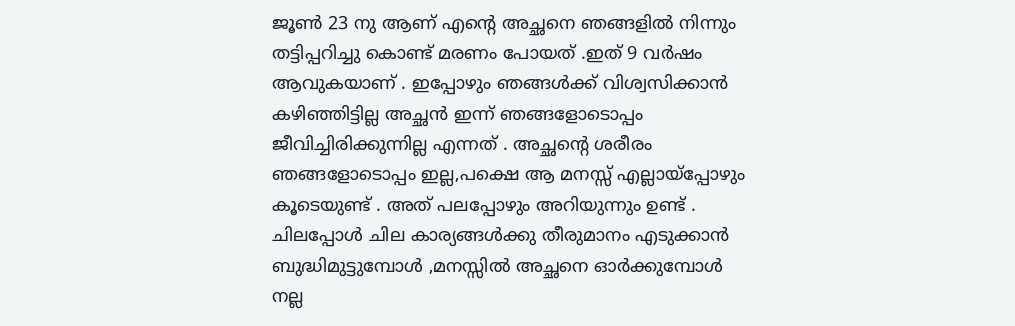ജൂണ്‍ 23 നു ആണ് എന്റെ അച്ഛനെ ഞങ്ങളിൽ നിന്നും തട്ടിപ്പറിച്ചു കൊണ്ട് മരണം പോയത് .ഇത് 9 വർഷം ആവുകയാണ് . ഇപ്പോഴും ഞങ്ങൾക്ക് വിശ്വസിക്കാൻ കഴിഞ്ഞിട്ടില്ല അച്ഛൻ ഇന്ന് ഞങ്ങളോടൊപ്പം ജീവിച്ചിരിക്കുന്നില്ല എന്നത് . അച്ഛന്റെ ശരീരം ഞങ്ങളോടൊപ്പം ഇല്ല,പക്ഷെ ആ മനസ്സ് എല്ലായ്പ്പോഴും കൂടെയുണ്ട് . അത് പലപ്പോഴും അറിയുന്നും ഉണ്ട് . ചിലപ്പോൾ ചില കാര്യങ്ങൾക്കു തീരുമാനം എടുക്കാൻ ബുദ്ധിമുട്ടുമ്പോൾ ,മനസ്സിൽ അച്ഛനെ ഓർക്കുമ്പോൾ നല്ല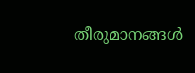തീരുമാനങ്ങൾ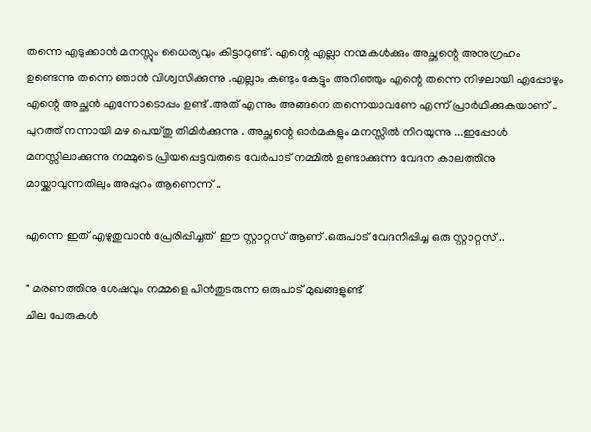തന്നെ എടുക്കാൻ മനസ്സും ധൈര്യവും കിട്ടാറുണ്ട് . എന്റെ എല്ലാ നന്മകൾക്കും അച്ഛന്റെ അനുഗ്രഹം ഉണ്ടെന്നു തന്നെ ഞാൻ വിശ്വസിക്കുന്നു .എല്ലാം കണ്ടും കേട്ടും അറിഞ്ഞും എന്റെ തന്നെ നിഴലായി എപ്പോഴും എന്റെ അച്ഛൻ എന്നോടൊപ്പം ഉണ്ട് .അത് എന്നും അങ്ങനെ തന്നെയാവണേ എന്ന് പ്രാർഥിക്കുകയാണ് .. പുറത്ത് നന്നായി മഴ പെയ്തു തിമിർക്കുന്നു . അച്ഛന്റെ ഓർമകളും മനസ്സിൽ നിറയുന്നു ...ഇപ്പോൾ മനസ്സിലാക്കുന്നു നമ്മുടെ പ്രിയപ്പെട്ടവരുടെ വേർപാട് നമ്മിൽ ഉണ്ടാക്കുന്ന വേദന കാലത്തിനു മായ്ക്കാവുന്നതിലും അപ്പുറം ആണെന്ന് ..

എന്നെ ഇത് എഴുതുവാൻ പ്രേരിപ്പിച്ചത്  ഈ സ്റ്റാറ്റസ് ആണ് .ഒരുപാട് വേദനിപ്പിച്ച ഒരു സ്റ്റാറ്റസ് ..

" മരണത്തിനു ശേഷവും നമ്മളെ പിൻതുടരുന്ന ഒരുപാട് മുഖങ്ങളുണ്ട്
ചില പേരുകൾ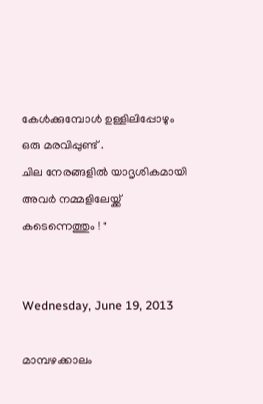കേൾക്കുമ്പോൾ ഉള്ളിലിപ്പോഴും ഒരു മരവിപ്പുണ്ട് .
ചില നേരങ്ങളിൽ യാദൃശികമായി അവർ നമ്മളിലേയ്ക്ക് കടെന്നെത്തും ! "


Wednesday, June 19, 2013

മാമ്പഴക്കാലം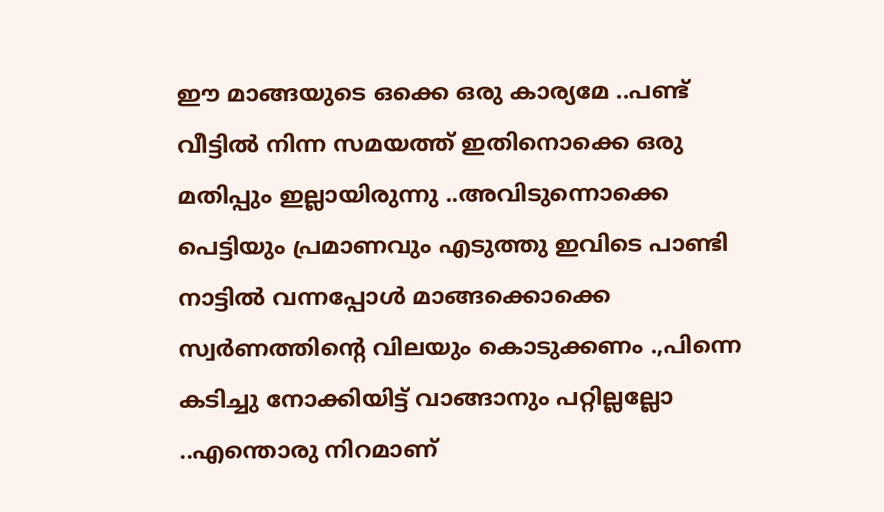ഈ മാങ്ങയുടെ ഒക്കെ ഒരു കാര്യമേ ..പണ്ട് വീട്ടിൽ നിന്ന സമയത്ത് ഇതിനൊക്കെ ഒരു മതിപ്പും ഇല്ലായിരുന്നു ..അവിടുന്നൊക്കെ പെട്ടിയും പ്രമാണവും എടുത്തു ഇവിടെ പാണ്ടി നാട്ടിൽ വന്നപ്പോൾ മാങ്ങക്കൊക്കെ സ്വർണത്തിന്റെ വിലയും കൊടുക്കണം .,പിന്നെ കടിച്ചു നോക്കിയിട്ട് വാങ്ങാനും പറ്റില്ലല്ലോ ..എന്തൊരു നിറമാണ്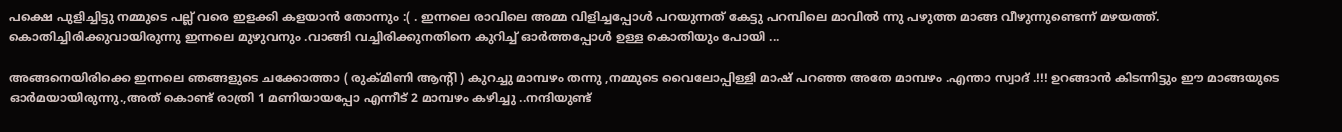പക്ഷെ പുളിച്ചിട്ടു നമ്മുടെ പല്ല് വരെ ഇളക്കി കളയാൻ തോന്നും :( . ഇന്നലെ രാവിലെ അമ്മ വിളിച്ചപ്പോൾ പറയുന്നത് കേട്ടു പറമ്പിലെ മാവിൽ ന്നു പഴുത്ത മാങ്ങ വീഴുന്നുണ്ടെന്ന് മഴയത്ത്. കൊതിച്ചിരിക്കുവായിരുന്നു ഇന്നലെ മുഴുവനും .വാങ്ങി വച്ചിരിക്കുനതിനെ കുറിച്ച് ഓർത്തപ്പോൾ ഉള്ള കൊതിയും പോയി ...

അങ്ങനെയിരിക്കെ ഇന്നലെ ഞങ്ങളുടെ ചക്കോത്താ ( രുക്മിണി ആന്റി ) കുറച്ചു മാമ്പഴം തന്നു ,നമ്മുടെ വൈലോപ്പിള്ളി മാഷ്‌ പറഞ്ഞ അതേ മാമ്പഴം .എന്താ സ്വാദ് .!!! ഉറങ്ങാൻ കിടന്നിട്ടും ഈ മാങ്ങയുടെ ഓർമയായിരുന്നു.,അത് കൊണ്ട് രാത്രി 1 മണിയായപ്പോ എന്നീട് 2 മാമ്പഴം കഴിച്ചു ..നന്ദിയുണ്ട്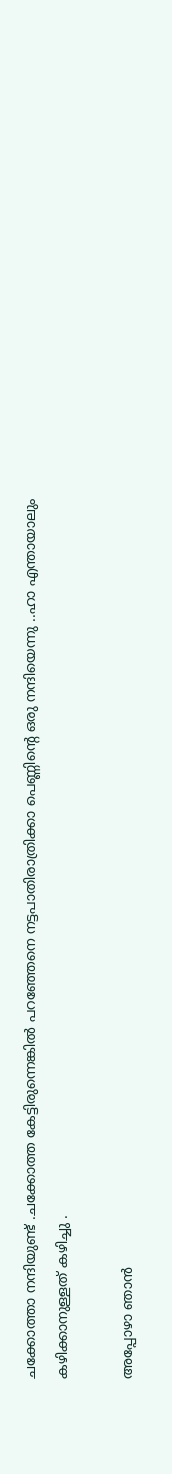ചക്കോത്താ നന്ദിയുണ്ട് .ചക്കോത്ത കേട്ടിരുന്നെങ്കിൽ പറഞ്ഞേനെ നട്ടപാതിരാത്രിക്കാ പെണ്ണിന്റെ ഒരു നന്ദിയെന്നു ..ഹാ എന്തായാലും കഴിക്കാനുള്ളത് കഴിച്ചു .

അപ്പോഴാ ഞാൻ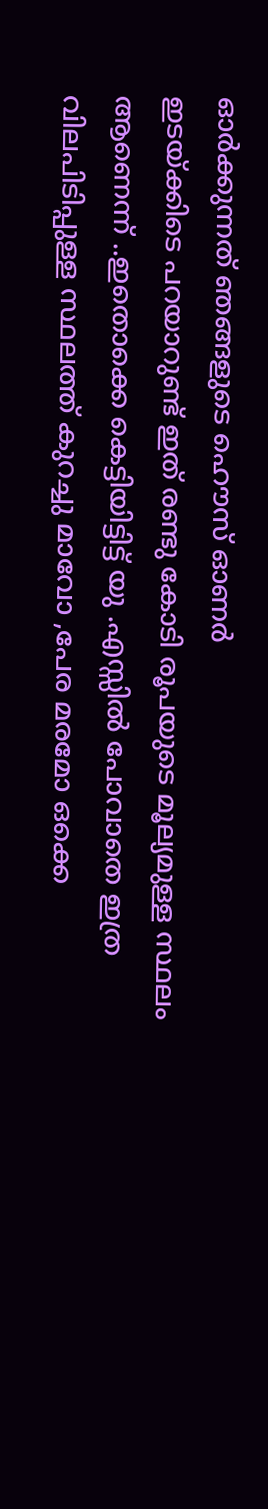ഓർക്കുന്നത് ഞങ്ങളുടെ ഹൌസ് ഓണർ
ഇടയ്ക്കിടെ പറയാറുണ്ട് ഇത് രണ്ടു കോടി രൂപയുടെ മൂല്യമുള്ള സ്ഥലം ആണെന്ന് ..ഇതൊക്കെ കെട്ടിയിട്ടിട്ട് യു .എസ്സിൽ പോവാതെ ഇത്ര വിലപിടിപ്പുള്ള സ്ഥലത്ത് കുറച്ചു മാവോ ,പേര മരമോ ഒക്കെ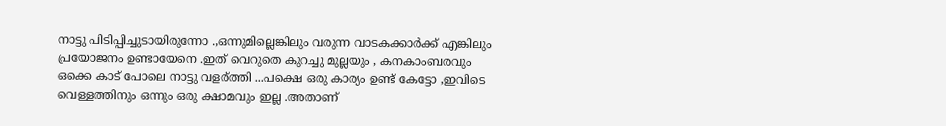നാട്ടു പിടിപ്പിച്ചുടായിരുന്നോ .,ഒന്നുമില്ലെങ്കിലും വരുന്ന വാടകക്കാർക്ക് എങ്കിലും പ്രയോജനം ഉണ്ടായേനെ .ഇത് വെറുതെ കുറച്ചു മുല്ലയും , കനകാംബരവും ഒക്കെ കാട് പോലെ നാട്ടു വളര്ത്തി ...പക്ഷെ ഒരു കാര്യം ഉണ്ട് കേട്ടോ ,ഇവിടെ വെള്ളത്തിനും ഒന്നും ഒരു ക്ഷാമവും ഇല്ല .അതാണ്‌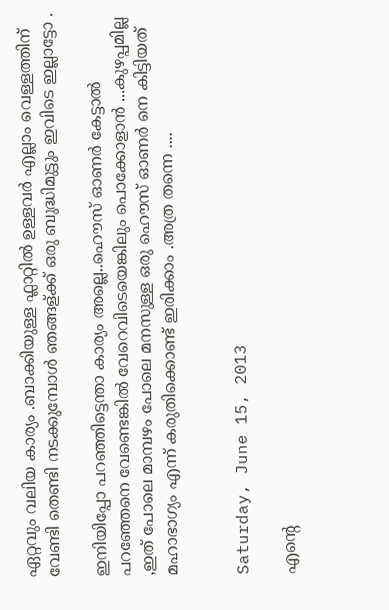ഏറ്റവും വലിയ കാര്യം .ബാക്കിയുള്ള ഫ്ലാറ്റിൽ ഉള്ളവർ എല്ലാം വെള്ളത്തിന്‌ വേണ്ടി തെണ്ടി നടക്കുമ്പോൾ ഞങ്ങള്ക്ക് ഒരു ബുദ്ധിമുട്ടും ഇവിടെ ഇല്ലാട്ടോ .

ഇനിയിപ്പോ പറഞ്ഞിട്ടെന്താ കാര്യം അല്ലെ..ഹൌസ് ഓണർ കേട്ടാൽ പറഞ്ഞേനെ വേണ്ടെങ്കിൽ വേറെവിടെയെങ്കിലും പൊക്കോളാൻ ...കുഴപ്പമില്ല ,ഇത് പോലെ മാമ്പഴം പോലെ മനസുള്ള ഒരു ഹൌസ് ഓണർ നെ കിട്ടിയത് മഹാഭാഗ്യം എന്ന് കരുതിക്കൊണ്ട് ഇരിക്കാം .അത്ര തന്നെ ....


Saturday, June 15, 2013

എന്റെ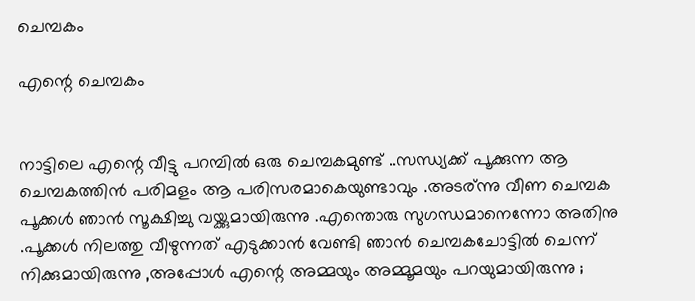ചെമ്പകം

എന്റെ ചെമ്പകം


നാട്ടിലെ എന്റെ വീട്ടു പറമ്പിൽ ഒരു ചെമ്പകമുണ്ട് ..സന്ധ്യക്ക്‌ പൂക്കുന്ന ആ ചെമ്പകത്തിൻ പരിമളം ആ പരിസരമാകെയുണ്ടാവും .അടര്ന്നു വീണ ചെമ്പക പൂക്കൾ ഞാൻ സൂക്ഷിച്ചു വയ്ക്കുമായിരുന്നു .എന്തൊരു സുഗന്ധമാനെന്നോ അതിനു .പൂക്കൾ നിലത്തു വീഴുന്നത് എടുക്കാൻ വേണ്ടി ഞാൻ ചെമ്പകചോട്ടിൽ ചെന്ന് നിക്കുമായിരുന്നു ,അപ്പോൾ എന്റെ അമ്മയും അമ്മൂമയും പറയുമായിരുന്നു ;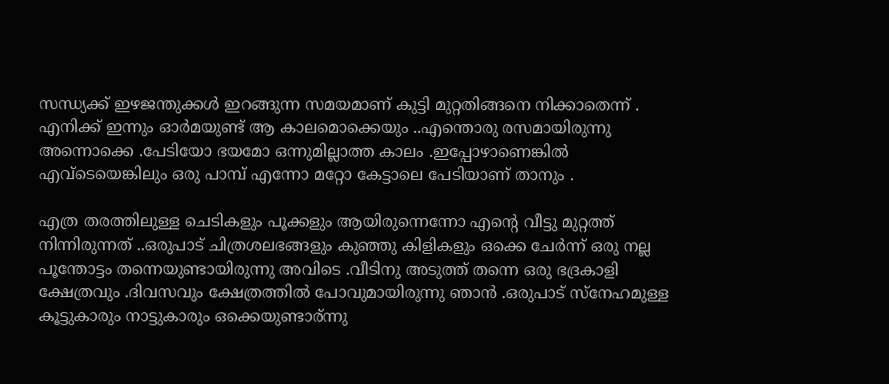സന്ധ്യക്ക്‌ ഇഴജന്തുക്കൾ ഇറങ്ങുന്ന സമയമാണ് കുട്ടി മുറ്റതിങ്ങനെ നിക്കാതെന്ന് . എനിക്ക് ഇന്നും ഓർമയുണ്ട് ആ കാലമൊക്കെയും ..എന്തൊരു രസമായിരുന്നു അന്നൊക്കെ .പേടിയോ ഭയമോ ഒന്നുമില്ലാത്ത കാലം .ഇപ്പോഴാണെങ്കിൽ എവ്ടെയെങ്കിലും ഒരു പാമ്പ്‌ എന്നോ മറ്റോ കേട്ടാലെ പേടിയാണ് താനും .

എത്ര തരത്തിലുള്ള ചെടികളും പൂക്കളും ആയിരുന്നെന്നോ എന്റെ വീട്ടു മുറ്റത്ത് നിന്നിരുന്നത് ..ഒരുപാട് ചിത്രശലഭങ്ങളും കുഞ്ഞു കിളികളും ഒക്കെ ചേർന്ന് ഒരു നല്ല പൂന്തോട്ടം തന്നെയുണ്ടായിരുന്നു അവിടെ .വീടിനു അടുത്ത് തന്നെ ഒരു ഭദ്രകാളി ക്ഷേത്രവും .ദിവസവും ക്ഷേത്രത്തിൽ പോവുമായിരുന്നു ഞാൻ .ഒരുപാട് സ്നേഹമുള്ള കൂട്ടുകാരും നാട്ടുകാരും ഒക്കെയുണ്ടാര്ന്നു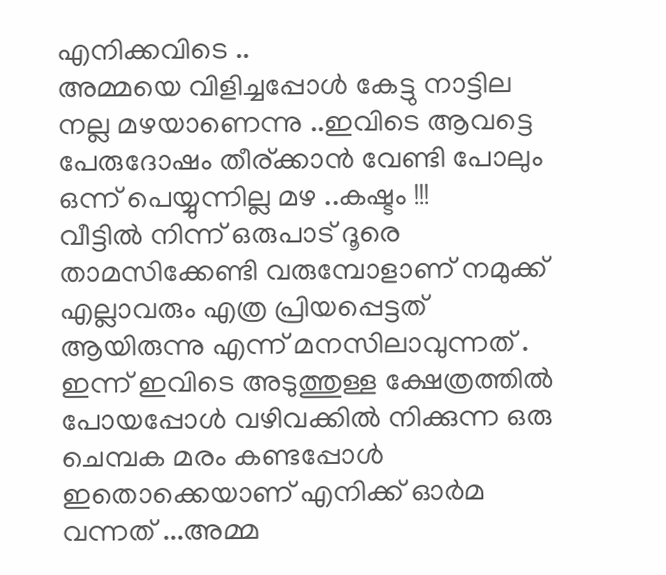എനിക്കവിടെ ..
അമ്മയെ വിളിച്ചപ്പോൾ കേട്ടു നാട്ടില നല്ല മഴയാണെന്നു ..ഇവിടെ ആവട്ടെ പേരുദോഷം തീര്ക്കാൻ വേണ്ടി പോലും ഒന്ന് പെയ്യുന്നില്ല മഴ ..കഷ്ടം !!!
വീട്ടിൽ നിന്ന് ഒരുപാട് ദൂരെ താമസിക്കേണ്ടി വരുമ്പോളാണ് നമുക്ക് എല്ലാവരും എത്ര പ്രിയപ്പെട്ടത് ആയിരുന്നു എന്ന് മനസിലാവുന്നത് . ഇന്ന് ഇവിടെ അടുത്തുള്ള ക്ഷേത്രത്തിൽ പോയപ്പോൾ വഴിവക്കിൽ നിക്കുന്ന ഒരു ചെമ്പക മരം കണ്ടപ്പോൾ ഇതൊക്കെയാണ് എനിക്ക് ഓർമ വന്നത് ...അമ്മ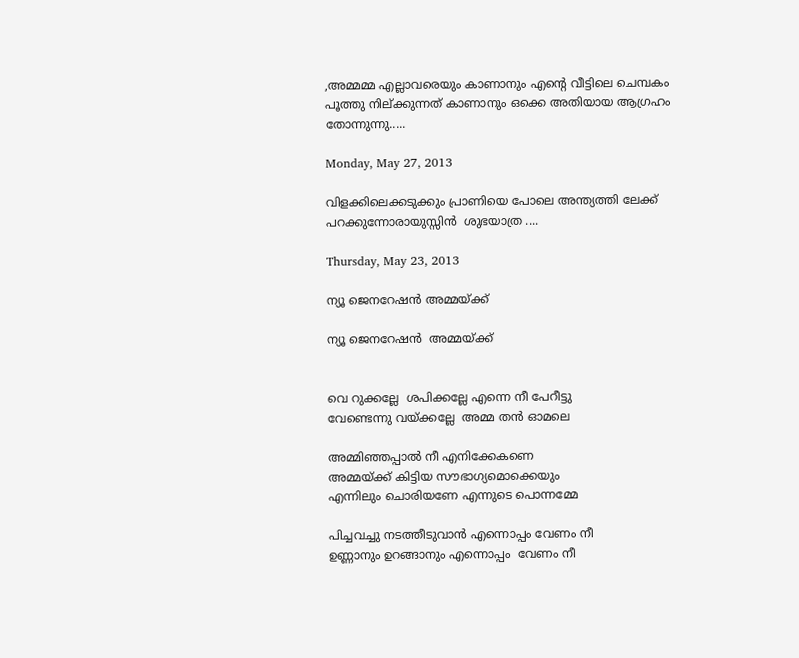,അമ്മമ്മ എല്ലാവരെയും കാണാനും എന്റെ വീട്ടിലെ ചെമ്പകം പൂത്തു നില്ക്കുന്നത് കാണാനും ഒക്കെ അതിയായ ആഗ്രഹം തോന്നുന്നു.....

Monday, May 27, 2013

വിളക്കിലെക്കടുക്കും പ്രാണിയെ പോലെ അന്ത്യത്തി ലേക്ക് പറക്കുന്നോരായുസ്സിൻ  ശുഭയാത്ര ....

Thursday, May 23, 2013

ന്യൂ ജെനറേഷൻ അമ്മയ്ക്ക്

ന്യൂ ജെനറേഷൻ  അമ്മയ്ക്ക്


വെ റുക്കല്ലേ  ശപിക്കല്ലേ എന്നെ നീ പേറീട്ടു
വേണ്ടെന്നു വയ്ക്കല്ലേ  അമ്മ തൻ ഓമലെ

അമ്മിഞ്ഞപ്പാൽ നീ എനിക്കേകണെ
അമ്മയ്ക്ക് കിട്ടിയ സൗഭാഗ്യമൊക്കെയും
എന്നിലും ചൊരിയണേ എന്നുടെ പൊന്നമ്മേ

പിച്ചവച്ചു നടത്തീടുവാൻ എന്നൊപ്പം വേണം നീ
ഉണ്ണാനും ഉറങ്ങാനും എന്നൊപ്പം  വേണം നീ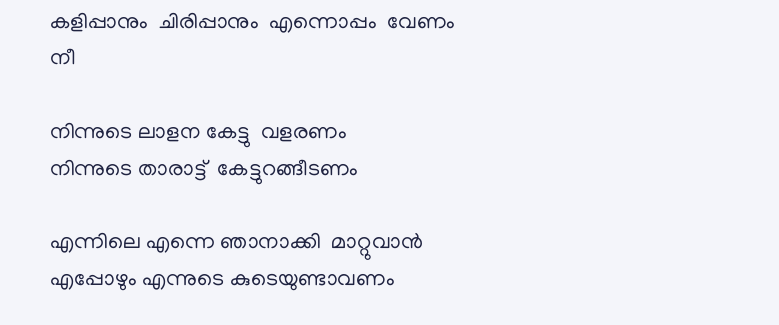കളിപ്പാനും  ചിരിപ്പാനും  എന്നൊപ്പം  വേണം നീ

നിന്നുടെ ലാളന കേട്ടു  വളരണം
നിന്നുടെ താരാട്ട്  കേട്ടുറങ്ങീടണം

എന്നിലെ എന്നെ ഞാനാക്കി  മാറ്റുവാൻ
എപ്പോഴും എന്നുടെ കുടെയുണ്ടാവണം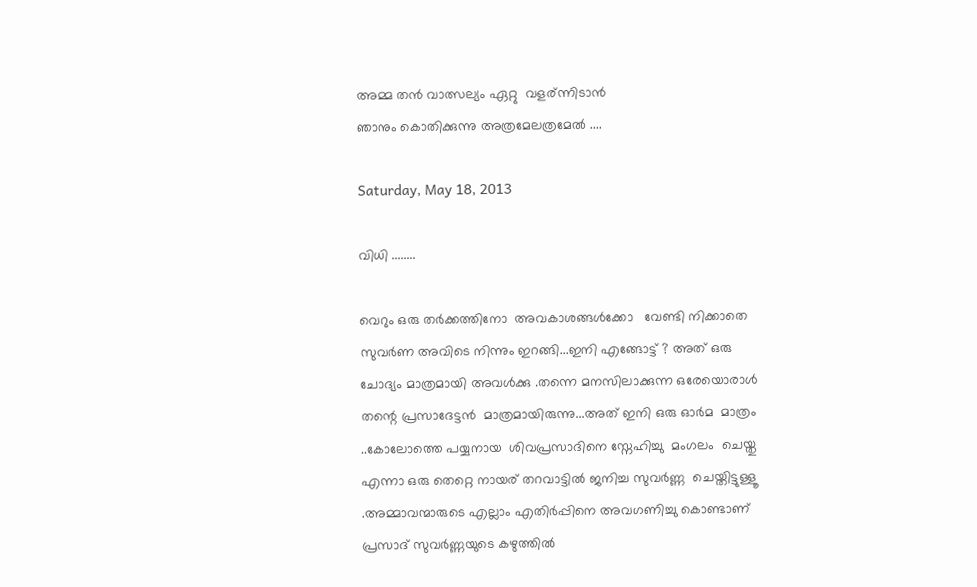അമ്മ തൻ വാത്സല്യം ഏറ്റു  വളര്ന്നിടാൻ
ഞാനും കൊതിക്കുന്നു അത്രമേലത്രമേൽ ....

Saturday, May 18, 2013

വിധി ........

വെറും ഒരു തർക്കത്തിനോ  അവകാശങ്ങൾക്കോ   വേണ്ടി നിക്കാതെ സുവർണ അവിടെ നിന്നും ഇറങ്ങി...ഇനി എങ്ങോട്ട് ? അത് ഒരു ചോദ്യം മാത്രമായി അവൾക്കു .തന്നെ മനസിലാക്കുന്ന ഒരേയൊരാൾ തന്റെ പ്രസാദേട്ടൻ  മാത്രമായിരുന്നു...അത് ഇനി ഒരു ഓർമ  മാത്രം ..കോലോത്തെ പയ്യനായ  ശിവപ്രസാദിനെ സ്നേഹിച്ചു  മംഗലം  ചെയ്തു എന്നാ ഒരു തെറ്റെ നായര് തറവാട്ടിൽ ജനിച്ച സുവർണ്ണ  ചെയ്തിട്ടുള്ളൂ .അമ്മാവന്മാരുടെ എല്ലാം എതിർപ്പിനെ അവഗണിച്ചു കൊണ്ടാണ് പ്രസാദ്‌ സുവർണ്ണയുടെ കഴുത്തിൽ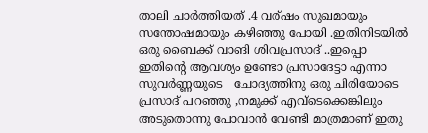താലി ചാർത്തിയത് .4 വര്ഷം സുഖമായും സന്തോഷമായും കഴിഞ്ഞു പോയി .ഇതിനിടയിൽ ഒരു ബൈക്ക് വാങി ശിവപ്രസാദ് ..ഇപ്പൊ ഇതിന്റെ ആവശ്യം ഉണ്ടോ പ്രസാദേട്ടാ എന്നാ സുവർണ്ണയുടെ   ചോദ്യത്തിനു ഒരു ചിരിയോടെ പ്രസാദ് പറഞ്ഞു ,നമുക്ക് എവ്ടെക്കെങ്കിലും അടുതൊന്നു പോവാൻ വേണ്ടി മാത്രമാണ് ഇതു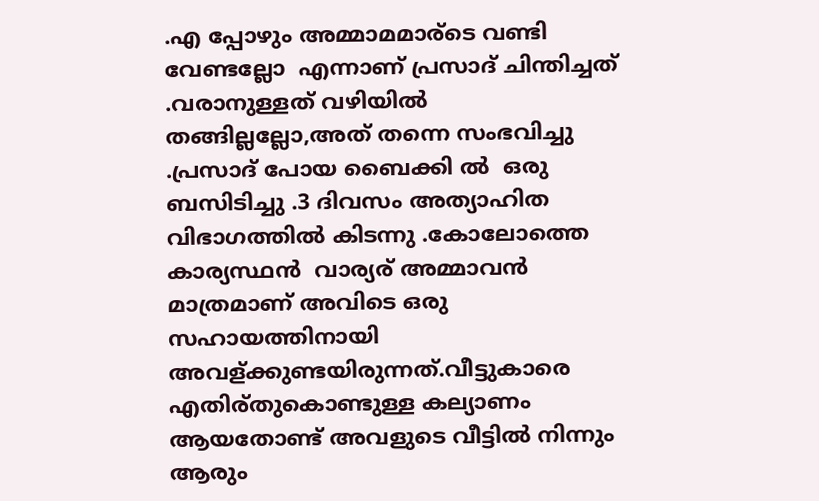.എ പ്പോഴും അമ്മാമമാര്ടെ വണ്ടി വേണ്ടല്ലോ  എന്നാണ് പ്രസാദ് ചിന്തിച്ചത് .വരാനുള്ളത് വഴിയിൽ  തങ്ങില്ലല്ലോ,അത് തന്നെ സംഭവിച്ചു .പ്രസാദ് പോയ ബൈക്കി ൽ  ഒരു ബസിടിച്ചു .3 ദിവസം അത്യാഹിത വിഭാഗത്തിൽ കിടന്നു .കോലോത്തെ  കാര്യസ്ഥൻ  വാര്യര് അമ്മാവൻ  മാത്രമാണ് അവിടെ ഒരു സഹായത്തിനായി അവള്ക്കുണ്ടയിരുന്നത്.വീട്ടുകാരെ  എതിര്തുകൊണ്ടുള്ള കല്യാണം ആയതോണ്ട് അവളുടെ വീട്ടിൽ നിന്നും ആരും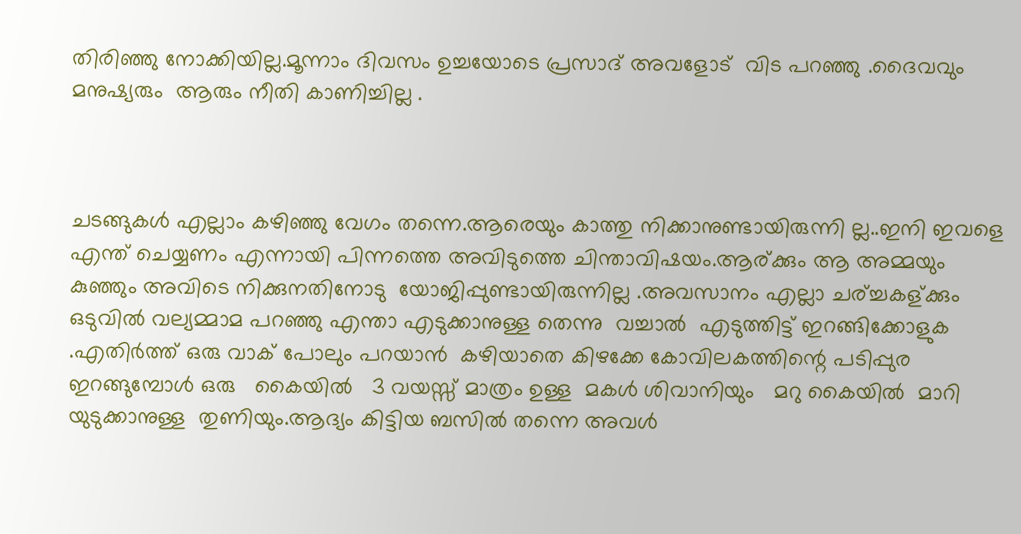തിരിഞ്ഞു നോക്കിയില്ല.മൂന്നാം ദിവസം ഉച്ചയോടെ പ്രസാദ്‌ അവളോട്  വിട പറഞ്ഞു .ദൈവവും മനുഷ്യരും  ആരും നീതി കാണിച്ചില്ല .



ചടങ്ങുകൾ എല്ലാം കഴിഞ്ഞു വേഗം തന്നെ.ആരെയും കാത്തു നിക്കാനുണ്ടായിരുന്നി ല്ല..ഇനി ഇവളെ എന്ത് ചെയ്യണം എന്നായി പിന്നത്തെ അവിടുത്തെ ചിന്താവിഷയം.ആര്ക്കും ആ അമ്മയും കുഞ്ഞും അവിടെ നിക്കുനതിനോടു  യോജിപ്പുണ്ടായിരുന്നില്ല .അവസാനം എല്ലാ ചര്ച്ചകള്ക്കും ഒടുവിൽ വല്യമ്മാമ പറഞ്ഞു എന്താ എടുക്കാനുള്ള തെന്നു  വച്ചാൽ  എടുത്തിട്ട് ഇറങ്ങിക്കോളുക .എതിർത്ത് ഒരു വാക് പോലും പറയാൻ  കഴിയാതെ കിഴക്കേ കോവിലകത്തിന്റെ പടിപ്പുര ഇറങ്ങുമ്പോൾ ഒരു   കൈയിൽ   3 വയസ്സ് മാത്രം ഉള്ള  മകൾ ശിവാനിയും   മറു കൈയിൽ  മാറി യുടുക്കാനുള്ള  തുണിയും.ആദ്യം കിട്ടിയ ബസിൽ തന്നെ അവൾ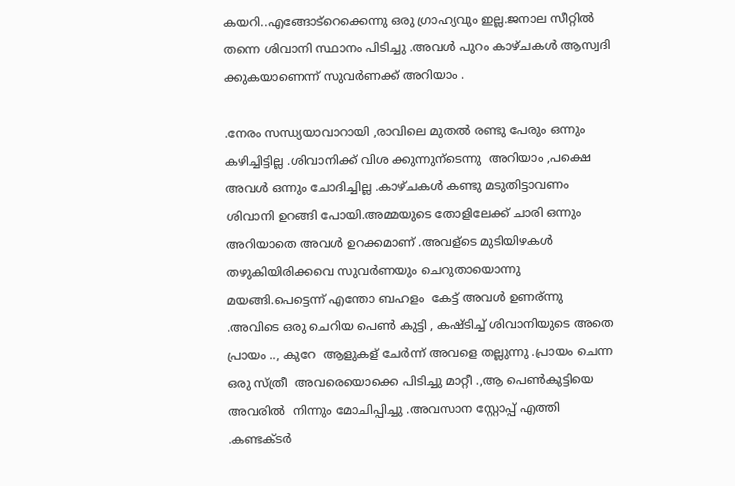കയറി..എങ്ങോട്റെക്കെന്നു ഒരു ഗ്രാഹ്യവും ഇല്ല.ജനാല സീറ്റിൽ തന്നെ ശിവാനി സ്ഥാനം പിടിച്ചു .അവൾ പുറം കാഴ്ചകൾ ആസ്വദി ക്കുകയാണെന്ന് സുവർണക്ക് അറിയാം .

.നേരം സന്ധ്യയാവാറായി ,രാവിലെ മുതൽ രണ്ടു പേരും ഒന്നും കഴിച്ചിട്ടില്ല .ശിവാനിക്ക് വിശ ക്കുന്നുന്ടെന്നു  അറിയാം ,പക്ഷെ അവൾ ഒന്നും ചോദിച്ചില്ല .കാഴ്ചകൾ കണ്ടു മടുതിട്ടാവണം ശിവാനി ഉറങ്ങി പോയി.അമ്മയുടെ തോളിലേക്ക് ചാരി ഒന്നും അറിയാതെ അവൾ ഉറക്കമാണ് .അവള്ടെ മുടിയിഴകൾ തഴുകിയിരിക്കവെ സുവർണയും ചെറുതായൊന്നു മയങ്ങി.പെട്ടെന്ന് എന്തോ ബഹളം  കേട്ട് അവൾ ഉണര്ന്നു .അവിടെ ഒരു ചെറിയ പെണ്‍ കുട്ടി , കഷ്ടിച്ച് ശിവാനിയുടെ അതെ പ്രായം .., കുറേ  ആളുകള് ചേർന്ന് അവളെ തല്ലുന്നു .പ്രായം ചെന്ന ഒരു സ്ത്രീ  അവരെയൊക്കെ പിടിച്ചു മാറ്റീ .,ആ പെണ്‍കുട്ടിയെ  അവരിൽ  നിന്നും മോചിപ്പിച്ചു .അവസാന സ്റ്റോപ്പ്‌ എത്തി .കണ്ടക്ടർ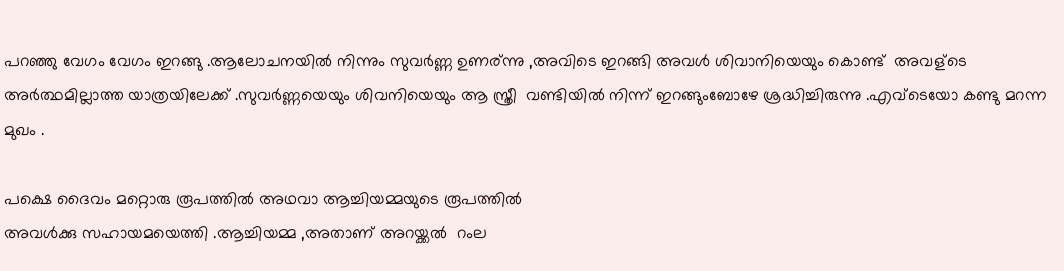പറഞ്ഞു വേഗം വേഗം ഇറങ്ങു .ആലോചനയിൽ നിന്നും സുവർണ്ണ ഉണര്ന്നു ,അവിടെ ഇറങ്ങി അവൾ ശിവാനിയെയും കൊണ്ട്  അവള്ടെ  അർത്ഥമില്ലാത്ത യാത്രയിലേക്ക് .സുവർണ്ണയെയും ശിവനിയെയും ആ സ്ത്രീ  വണ്ടിയിൽ നിന്ന് ഇറങ്ങുംബോഴേ ശ്രദ്ധിച്ചിരുന്നു .എവ്ടെയോ കണ്ടു മറന്ന മുഖം .

പക്ഷെ ദൈവം മറ്റൊരു രൂപത്തിൽ അഥവാ ആച്ചിയമ്മയുടെ രൂപത്തിൽ
അവൾക്കു സഹായമയെത്തി .ആച്ചിയമ്മ ,അതാണ് അറയ്ക്കൽ  റംല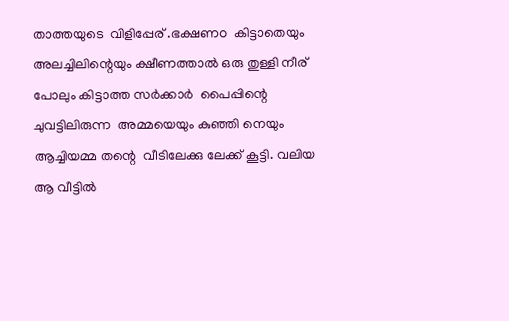താത്തയുടെ  വിളിപ്പേര് .ഭക്ഷണo  കിട്ടാതെയും അലച്ചിലിന്റെയും ക്ഷീണത്താൽ ഒരു തുള്ളി നീര് പോലും കിട്ടാത്ത സർക്കാർ  പൈപ്പിന്റെ ചുവട്ടിലിരുന്ന  അമ്മയെയും കുഞ്ഞി നെയും  ആച്ചിയമ്മ തന്റെ  വീടിലേക്കു ലേക്ക് കൂട്ടി. വലിയ ആ വീട്ടിൽ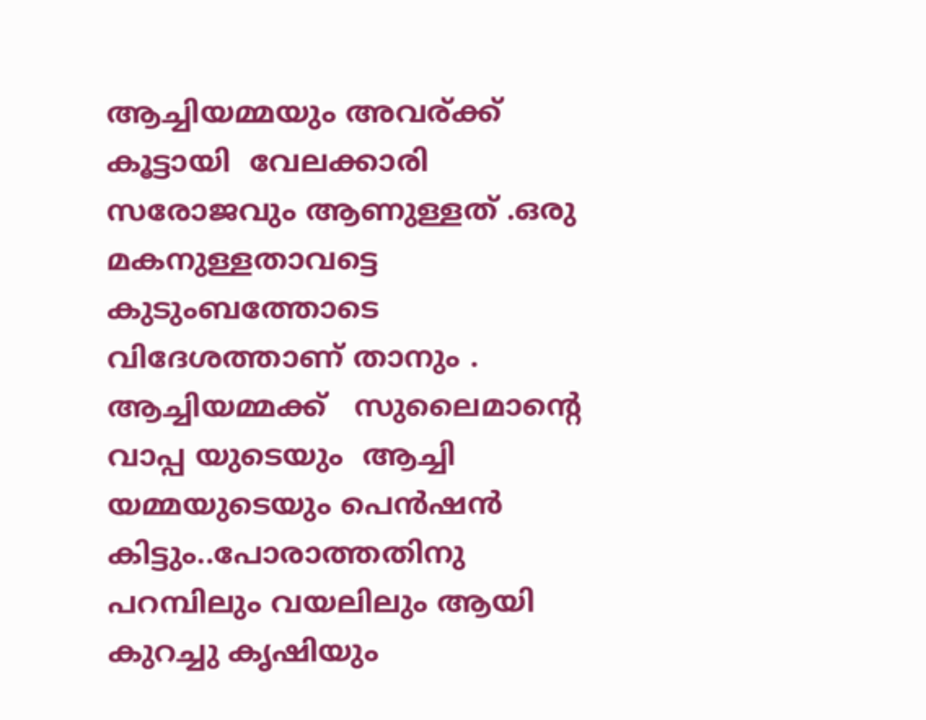ആച്ചിയമ്മയും അവര്ക്ക് കൂട്ടായി  വേലക്കാരി  സരോജവും ആണുള്ളത് .ഒരു മകനുള്ളതാവട്ടെ   കുടുംബത്തോടെ വിദേശത്താണ് താനും .  ആച്ചിയമ്മക്ക്   സുലൈമാന്റെ വാപ്പ യുടെയും  ആച്ചി യമ്മയുടെയും പെൻഷൻ  കിട്ടും..പോരാത്തതിനു പറമ്പിലും വയലിലും ആയി കുറച്ചു കൃഷിയും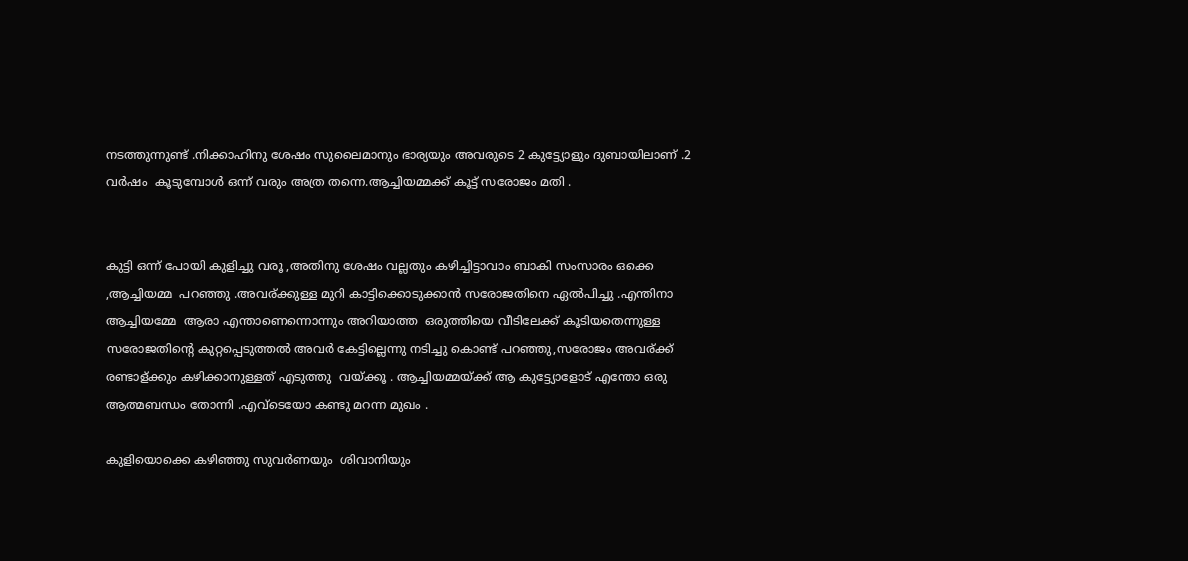നടത്തുന്നുണ്ട് .നിക്കാഹിനു ശേഷം സുലൈമാനും ഭാര്യയും അവരുടെ 2 കുട്ട്യോളും ദുബായിലാണ് .2 വർഷം  കൂടുമ്പോൾ ഒന്ന് വരും അത്ര തന്നെ.ആച്ചിയമ്മക്ക് കൂട്ട് സരോജം മതി .


കുട്ടി ഒന്ന് പോയി കുളിച്ചു വരൂ ,അതിനു ശേഷം വല്ലതും കഴിച്ചിട്ടാവാം ബാകി സംസാരം ഒക്കെ ,ആച്ചിയമ്മ  പറഞ്ഞു .അവര്ക്കുള്ള മുറി കാട്ടിക്കൊടുക്കാൻ സരോജതിനെ ഏൽപിച്ചു .എന്തിനാ  ആച്ചിയമ്മേ  ആരാ എന്താണെന്നൊന്നും അറിയാത്ത  ഒരുത്തിയെ വീടിലേക്ക്‌ കൂടിയതെന്നുള്ള സരോജതിന്റെ കുറ്റപ്പെടുത്തൽ അവർ കേട്ടില്ലെന്നു നടിച്ചു കൊണ്ട് പറഞ്ഞു,സരോജം അവര്ക്ക് രണ്ടാള്ക്കും കഴിക്കാനുള്ളത് എടുത്തു  വയ്ക്കൂ . ആച്ചിയമ്മയ്ക്ക് ആ കുട്ട്യോളോട് എന്തോ ഒരു ആത്മബന്ധം തോന്നി .എവ്ടെയോ കണ്ടു മറന്ന മുഖം .

കുളിയൊക്കെ കഴിഞ്ഞു സുവർണയും  ശിവാനിയും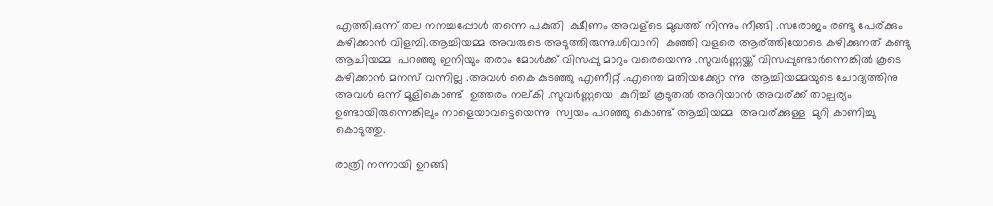എത്തി.ഒന്ന് തല നനച്ചപ്പോൾ തന്നെ പകുതി  ക്ഷീണം അവള്ടെ മുഖത്ത് നിന്നും നീങ്ങി .സരോജം രണ്ടു പേര്ക്കും കഴിക്കാൻ വിളമ്പി.ആച്ചിയമ്മ അവരുടെ അടുത്തിരുന്നു.ശിവാനി  കഞ്ഞി വളരെ ആര്ത്തിയോടെ കഴിക്കുനത് കണ്ടു ആചിയമ്മ  പറഞ്ഞു ഇനിയും തരാം മോൾക്ക്‌ വിസപ്പു മാറും വരെയെന്നു .സുവർണ്ണയ്ക്ക് വിസപ്പുണ്ടാർന്നെങ്കിൽ കൂടെ കഴിക്കാൻ മനസ് വന്നില്ല .അവൾ കൈ കുടഞ്ഞു എണീറ്റ്‌ .എന്തെ മതിയക്ക്യോ ന്നു  ആച്ചിയമ്മയുടെ ചോദ്യത്തിനു  അവൾ ഒന്ന് മൂളികൊണ്ട്  ഉത്തരം നല്കി .സുവർണ്ണയെ  കുറിച്ച് കൂടുതൽ അറിയാൻ അവര്ക്ക് താല്പര്യം ഉണ്ടായിരുന്നെങ്കിലും നാളെയാവട്ടെയെന്നു  സ്വയം പറഞ്ഞു കൊണ്ട് ആച്ചിയമ്മ  അവര്ക്കുള്ള  മുറി കാണിച്ചു കൊടുത്തു.

രാത്രി നന്നായി ഉറങ്ങി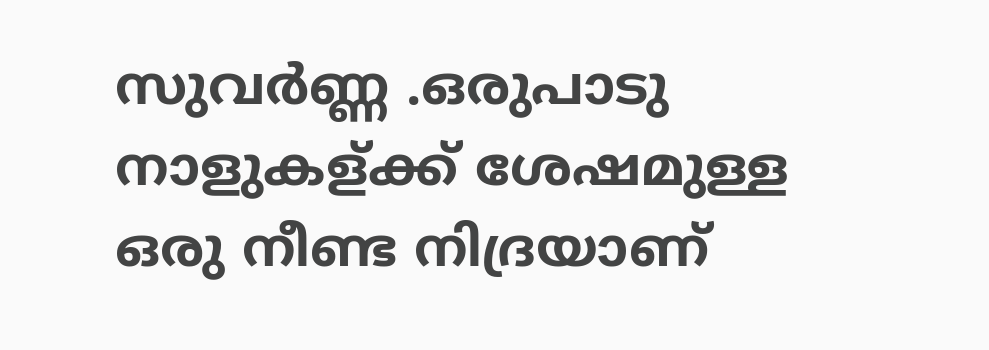സുവർണ്ണ .ഒരുപാടു നാളുകള്ക്ക് ശേഷമുള്ള  ഒരു നീണ്ട നിദ്രയാണ്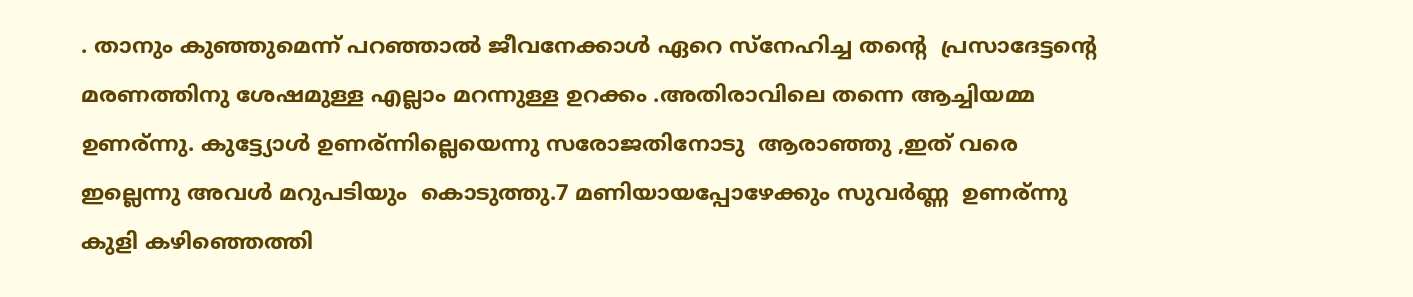. താനും കുഞ്ഞുമെന്ന് പറഞ്ഞാൽ ജീവനേക്കാൾ ഏറെ സ്നേഹിച്ച തന്റെ  പ്രസാദേട്ടന്റെ  മരണത്തിനു ശേഷമുള്ള എല്ലാം മറന്നുള്ള ഉറക്കം .അതിരാവിലെ തന്നെ ആച്ചിയമ്മ ഉണര്ന്നു. കുട്ട്യോൾ ഉണര്ന്നില്ലെയെന്നു സരോജതിനോടു  ആരാഞ്ഞു ,ഇത് വരെ ഇല്ലെന്നു അവൾ മറുപടിയും  കൊടുത്തു.7 മണിയായപ്പോഴേക്കും സുവർണ്ണ  ഉണര്ന്നു കുളി കഴിഞ്ഞെത്തി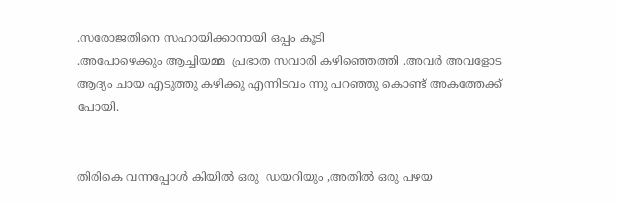.സരോജതിനെ സഹായിക്കാനായി ഒപ്പം കൂടി
.അപോഴെക്കും ആച്ചിയമ്മ  പ്രഭാത സവാരി കഴിഞ്ഞെത്തി .അവർ അവളോട ആദ്യം ചായ എടുത്തു കഴിക്കു എന്നിടവം ന്നു പറഞ്ഞു കൊണ്ട് അകത്തേക്ക് പോയി.


തിരികെ വന്നപ്പോൾ കിയിൽ ഒരു  ഡയറിയും ,അതിൽ ഒരു പഴയ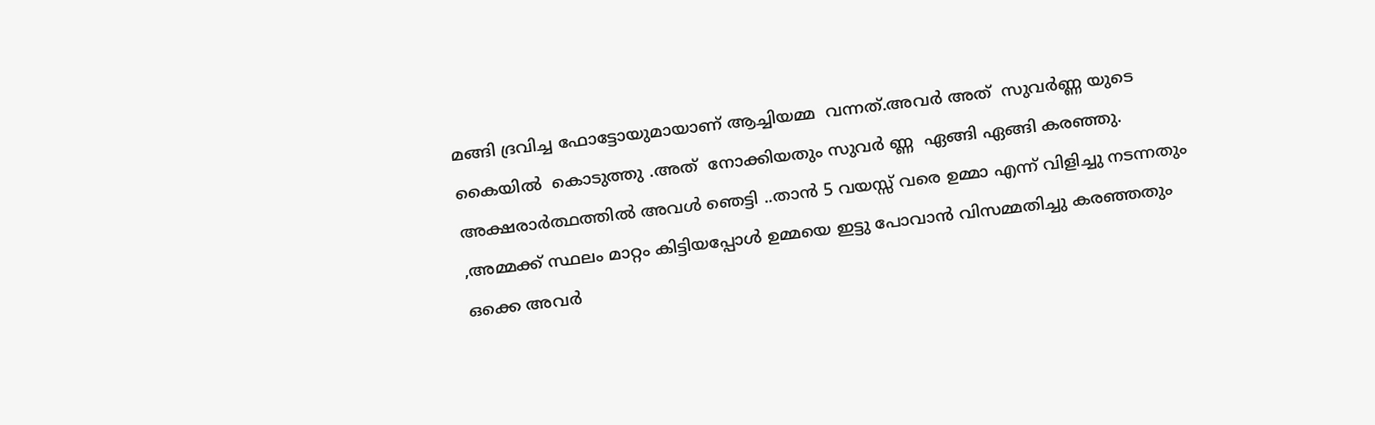മങ്ങി ദ്രവിച്ച ഫോട്ടോയുമായാണ് ആച്ചിയമ്മ  വന്നത്.അവർ അത്  സുവർണ്ണ യുടെ കൈയിൽ  കൊടുത്തു .അത്  നോക്കിയതും സുവർ ണ്ണ  ഏങ്ങി ഏങ്ങി കരഞ്ഞു. അക്ഷരാർത്ഥത്തിൽ അവൾ ഞെട്ടി ..താൻ 5 വയസ്സ് വരെ ഉമ്മാ എന്ന് വിളിച്ചു നടന്നതും ,അമ്മക്ക് സ്ഥലം മാറ്റം കിട്ടിയപ്പോൾ ഉമ്മയെ ഇട്ടു പോവാൻ വിസമ്മതിച്ചു കരഞ്ഞതും ഒക്കെ അവർ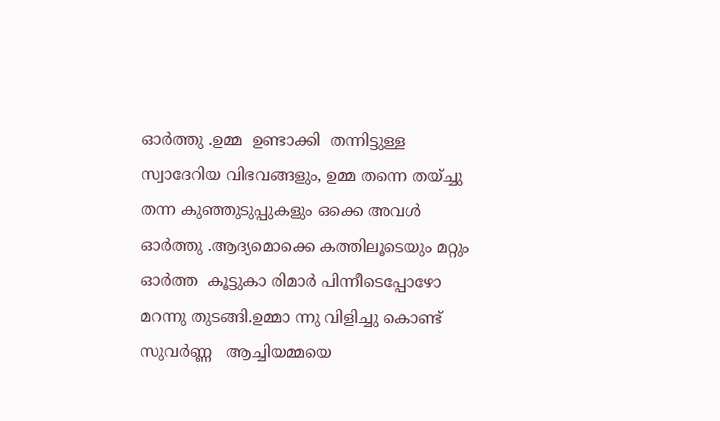ഓർത്തു .ഉമ്മ  ഉണ്ടാക്കി  തന്നിട്ടുള്ള സ്വാദേറിയ വിഭവങ്ങളും, ഉമ്മ തന്നെ തയ്ച്ചു തന്ന കുഞ്ഞുടുപ്പുകളും ഒക്കെ അവൾ ഓർത്തു .ആദ്യമൊക്കെ കത്തിലൂടെയും മറ്റും  ഓർത്ത  കൂട്ടുകാ രിമാർ പിന്നീടെപ്പോഴോ മറന്നു തുടങ്ങി.ഉമ്മാ ന്നു വിളിച്ചു കൊണ്ട് സുവർണ്ണ   ആച്ചിയമ്മയെ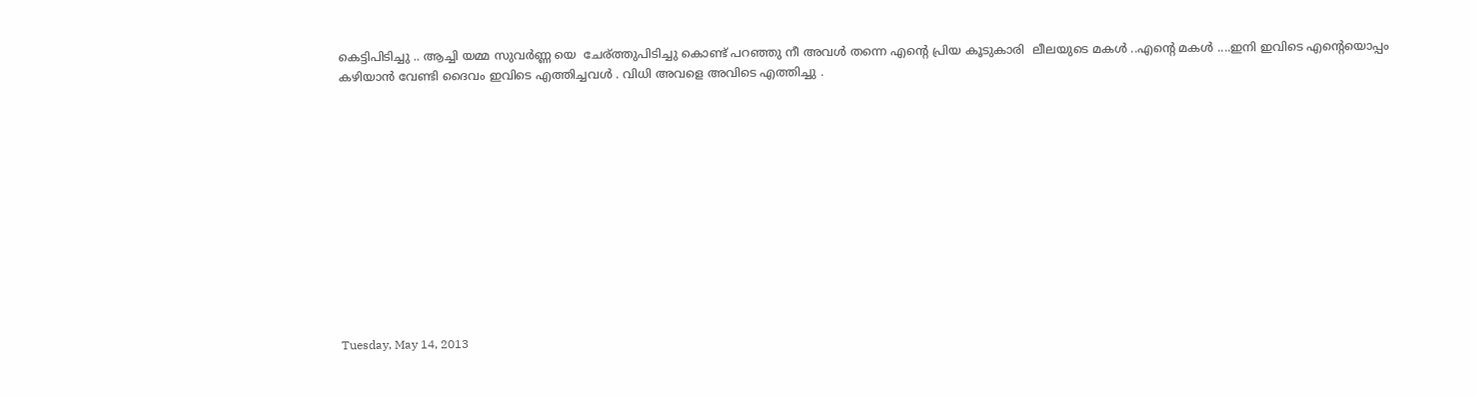കെട്ടിപിടിച്ചു .. ആച്ചി യമ്മ സുവർണ്ണ യെ  ചേര്ത്തുപിടിച്ചു കൊണ്ട് പറഞ്ഞു നീ അവൾ തന്നെ എന്റെ പ്രിയ കൂടുകാരി  ലീലയുടെ മകൾ ..എന്റെ മകൾ ....ഇനി ഇവിടെ എന്റെയൊപ്പം കഴിയാൻ വേണ്ടി ദൈവം ഇവിടെ എത്തിച്ചവൾ . വിധി അവളെ അവിടെ എത്തിച്ചു .












Tuesday, May 14, 2013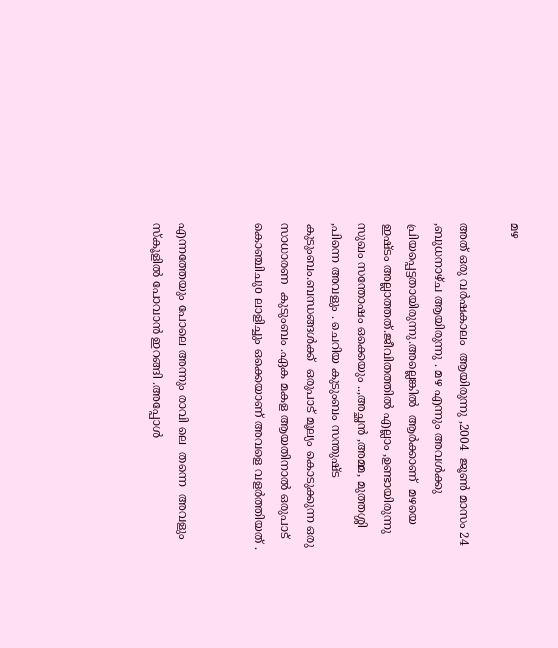മഴ

അത് ഒരു വർഷകാലം  ആയിരുന്നു ,2004  ജൂണ്‍ മാസം 24 ,ബുധനാഴ്ച ആയിരുന്നു . മഴ എന്നും അവൾക്കു  പ്രിയപ്പെട്ടതായിരുന്നു.അല്ലെങ്കിൽ  ആർക്കാണ്‌  മഴയെ ഇഷ്ടം അല്ലാത്തത്.ജീവിതത്തിൽ എല്ലാം ,ഉണ്ടായിരുന്നു സുഖം സന്തോഷം ഒക്കെയും ..,അച്ഛൻ ,അമ്മ, മുത്തശ്ശി ,പിന്നെ അവളും . ചെറിയ കുടുംബം സന്തുഷ്ട കുടുംബം.ബന്ധങ്ങൾക്ക്  ഒരുപാട് മൂല്യം കൊടുക്കുന്ന ഒരു സാധാരണ  കുടുംബം .ഏക മകള ആയതിനാൽ ഒരുപാട് കൊഞ്ചിചുo ലാളിച്ചും ഒക്കെയാണ് അവളെ വളർത്തിയത് .


എന്നത്തേയും പോലെ അന്നും രാവി ലെ  തന്നെ  അവളും   സ്കൂളിൽ പോവാൻ ഇറങ്ങി .അപ്പോൾ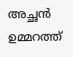അച്ഛൻ ഉമ്മറത്ത്‌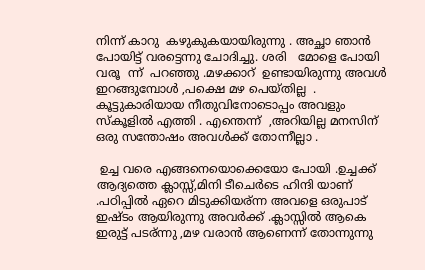നിന്ന് കാറു  കഴുകുകയായിരുന്നു . അച്ഛാ ഞാൻ പോയിട്ട് വരട്ടെന്നു ചോദിച്ചു. ശരി   മോളെ പോയി വരൂ  ന്ന്  പറഞ്ഞു .മഴക്കാറ്  ഉണ്ടായിരുന്നു അവൾ ഇറങ്ങുമ്പോൾ ,പക്ഷെ മഴ പെയ്തില്ല  . കൂട്ടുകാരിയായ നീതുവിനോടൊപ്പം അവളും സ്കൂളിൽ എത്തി . എന്തെന്ന്  ,അറിയില്ല മനസിന്‌ ഒരു സന്തോഷം അവൾക്ക് തോന്നീല്ലാ .

 ഉച്ച വരെ എങ്ങനെയൊക്കെയോ പോയി .ഉച്ചക്ക്  ആദ്യത്തെ ക്ലാസ്സ്‌,മിനി ടീചെർടെ ഹിന്ദി യാണ് .പഠിപ്പിൽ ഏറെ മിടുക്കിയര്ന്ന അവളെ ഒരുപാട് ഇഷ്ടം ആയിരുന്നു അവർക്ക് .ക്ലാസ്സിൽ ആകെ ഇരുട്ട് പടര്ന്നു ,മഴ വരാൻ ആണെന്ന് തോന്നുന്നു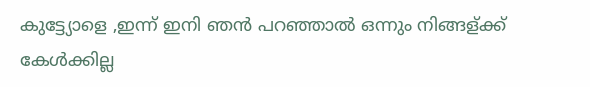കുട്ട്യോളെ ,ഇന്ന് ഇനി ഞൻ പറഞ്ഞാൽ ഒന്നും നിങ്ങള്ക്ക് കേൾക്കില്ല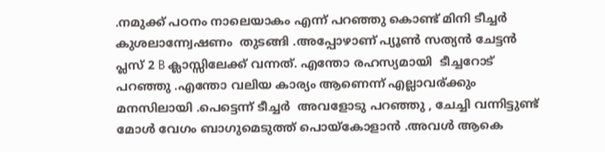.നമുക്ക് പഠനം നാലെയാകം എന്ന് പറഞ്ഞു കൊണ്ട് മിനി ടീച്ചർ  കുശലാന്ന്വേഷണം  തുടങ്ങി .അപ്പോഴാണ് പ്യൂണ്‍ സത്യൻ ചേട്ടൻ  പ്ലസ്‌ 2 B ക്ലാസ്സിലേക്ക് വന്നത്. എന്തോ രഹസ്യമായി  ടീച്ചറോട്‌  പറഞ്ഞു .എന്തോ വലിയ കാര്യം ആണെന്ന് എല്ലാവര്ക്കും മനസിലായി .പെട്ടെന്ന് ടീച്ചർ  അവളോടു പറഞ്ഞു , ചേച്ചി വന്നിട്ടുണ്ട് മോൾ വേഗം ബാഗുമെടുത്ത്‌ പൊയ്കോളാൻ .അവൾ ആകെ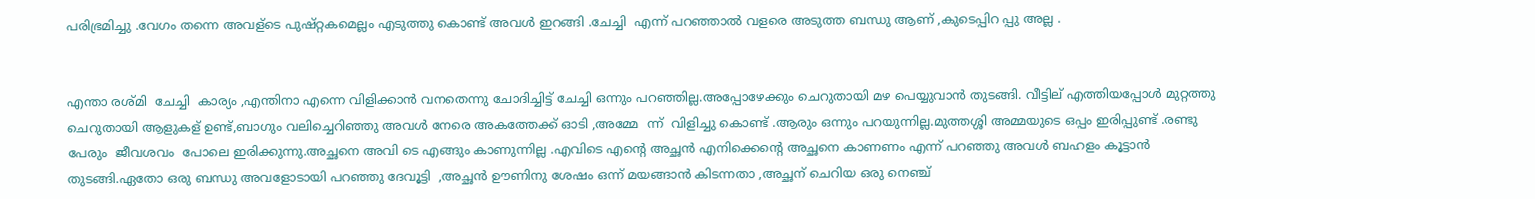പരിഭ്രമിച്ചു .വേഗം തന്നെ അവള്ടെ പുഷ്റ്റകമെല്ലം എടുത്തു കൊണ്ട് അവൾ ഇറങ്ങി .ചേച്ചി  എന്ന് പറഞ്ഞാൽ വളരെ അടുത്ത ബന്ധു ആണ് ,കുടെപ്പിറ പ്പു അല്ല .


എന്താ രശ്മി  ചേച്ചി  കാര്യം ,എന്തിനാ എന്നെ വിളിക്കാൻ വനതെന്നു ചോദിച്ചിട്ട് ചേച്ചി ഒന്നും പറഞ്ഞില്ല.അപ്പോഴേക്കും ചെറുതായി മഴ പെയ്യുവാൻ തുടങ്ങി. വീട്ടില് എത്തിയപ്പോൾ മുറ്റത്തു  ചെറുതായി ആളുകള് ഉണ്ട്,ബാഗും വലിച്ചെറിഞ്ഞു അവൾ നേരെ അകത്തേക്ക് ഓടി ,അമ്മേ  ന്ന്  വിളിച്ചു കൊണ്ട് .ആരും ഒന്നും പറയുന്നില്ല.മുത്തശ്ശി അമ്മയുടെ ഒപ്പം ഇരിപ്പുണ്ട് .രണ്ടു പേരും  ജീവശവം  പോലെ ഇരിക്കുന്നു.അച്ഛനെ അവി ടെ എങ്ങും കാണുന്നില്ല .എവിടെ എന്റെ അച്ഛൻ എനിക്കെന്റെ അച്ഛനെ കാണണം എന്ന് പറഞ്ഞു അവൾ ബഹളം കൂട്ടാൻ തുടങ്ങി.ഏതോ ഒരു ബന്ധു അവളോടായി പറഞ്ഞു ദേവൂട്ടി  ,അച്ഛൻ ഊണിനു ശേഷം ഒന്ന് മയങ്ങാൻ കിടന്നതാ ,അച്ഛന് ചെറിയ ഒരു നെഞ്ച്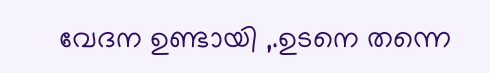വേദന ഉണ്ടായി ,.ഉടനെ തന്നെ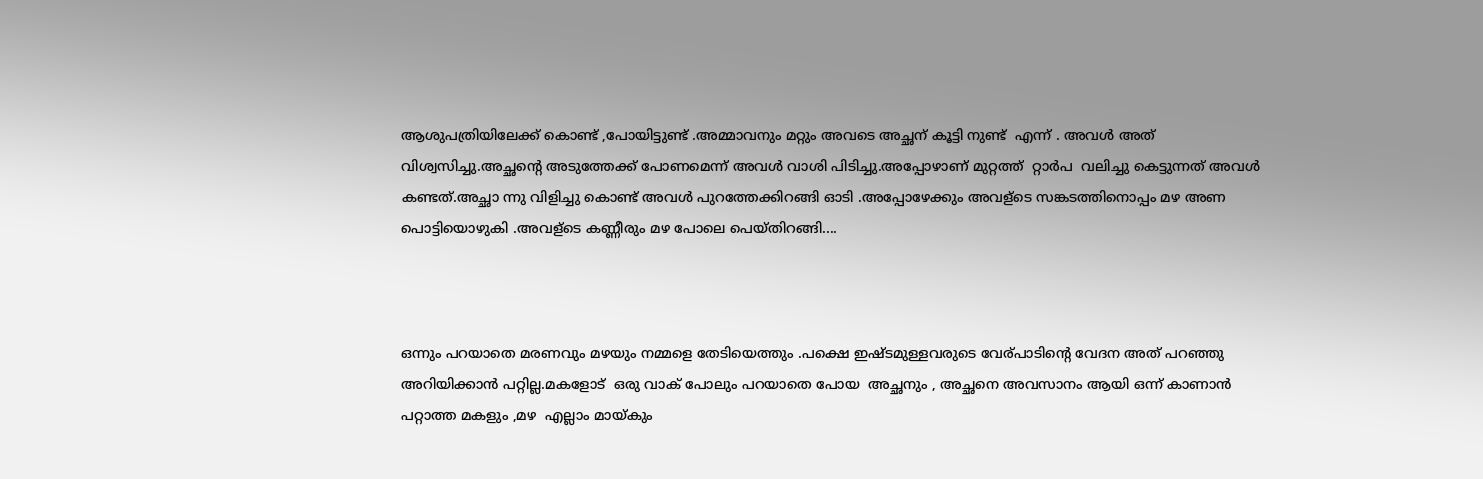ആശുപത്രിയിലേക്ക് കൊണ്ട് ,പോയിട്ടുണ്ട് .അമ്മാവനും മറ്റും അവടെ അച്ഛന് കൂട്ടി നുണ്ട്  എന്ന് . അവൾ അത് വിശ്വസിച്ചു.അച്ഛന്റെ അടുത്തേക്ക് പോണമെന്ന് അവൾ വാശി പിടിച്ചു.അപ്പോഴാണ് മുറ്റത്ത്‌  റ്റാർപ  വലിച്ചു കെട്ടുന്നത് അവൾ കണ്ടത്.അച്ഛാ ന്നു വിളിച്ചു കൊണ്ട് അവൾ പുറത്തേക്കിറങ്ങി ഓടി .അപ്പോഴേക്കും അവള്ടെ സങ്കടത്തിനൊപ്പം മഴ അണ
പൊട്ടിയൊഴുകി .അവള്ടെ കണ്ണീരും മഴ പോലെ പെയ്തിറങ്ങി....



ഒന്നും പറയാതെ മരണവും മഴയും നമ്മളെ തേടിയെത്തും .പക്ഷെ ഇഷ്ടമുള്ളവരുടെ വേര്പാടിന്റെ വേദന അത് പറഞ്ഞു അറിയിക്കാൻ പറ്റില്ല.മകളോട്  ഒരു വാക് പോലും പറയാതെ പോയ  അച്ഛനും , അച്ഛനെ അവസാനം ആയി ഒന്ന് കാണാൻ പറ്റാത്ത മകളും ,മഴ  എല്ലാം മായ്കും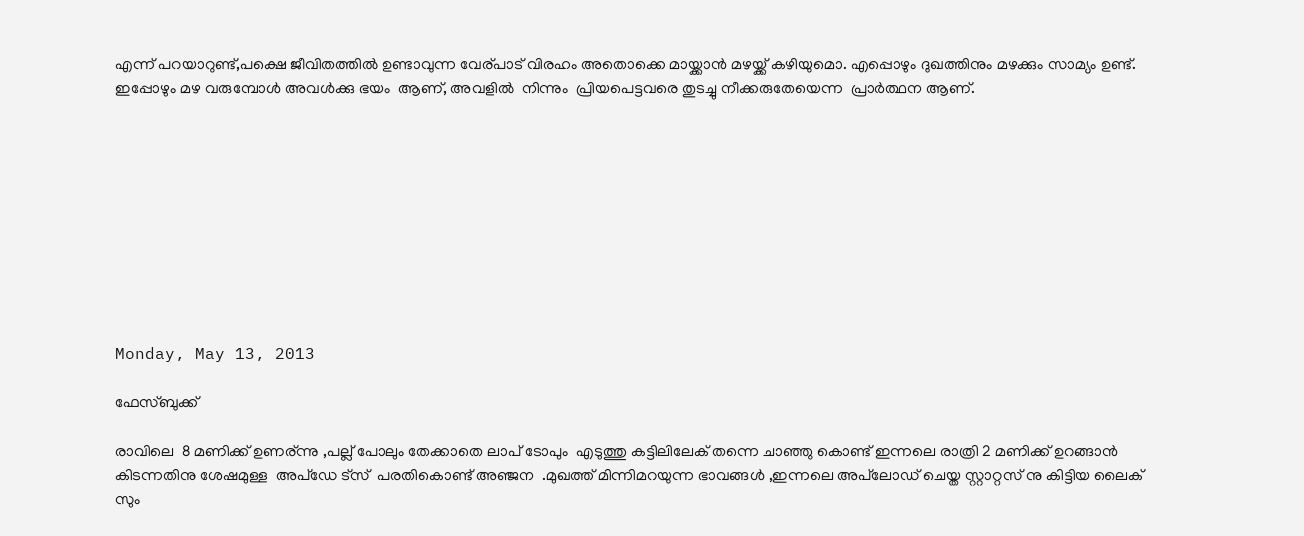എന്ന് പറയാറുണ്ട്,പക്ഷെ ജീവിതത്തിൽ ഉണ്ടാവുന്ന വേര്പാട് വിരഹം അതൊക്കെ മായ്ക്കാൻ മഴയ്ക്ക് കഴിയുമൊ. എപ്പൊഴും ദുഖത്തിനും മഴക്കും സാമ്യം ഉണ്ട്. ഇപ്പോഴും മഴ വരുമ്പോൾ അവൾക്കു ഭയം  ആണ്, അവളിൽ  നിന്നും  പ്രിയപെട്ടവരെ തുടച്ചു നീക്കരുതേയെന്ന  പ്രാർത്ഥന ആണ്.










Monday, May 13, 2013

ഫേസ്ബുക്ക്‌

രാവിലെ  8 മണിക്ക് ഉണര്ന്നു ,പല്ല് പോലും തേക്കാതെ ലാപ് ടോപും  എടുത്തു കട്ടിലിലേക് തന്നെ ചാഞ്ഞു കൊണ്ട് ഇന്നലെ രാത്രി 2 മണിക്ക് ഉറങ്ങാൻ കിടന്നതിനു ശേഷമുള്ള  അപ്ഡേ ട്സ്  പരതികൊണ്ട് അഞ്ജന  .മുഖത്ത് മിന്നിമറയുന്ന ഭാവങ്ങൾ ,ഇന്നലെ അപ്‌ലോഡ്‌ ചെയ്ത സ്റ്റാറ്റസ് നു കിട്ടിയ ലൈക് സും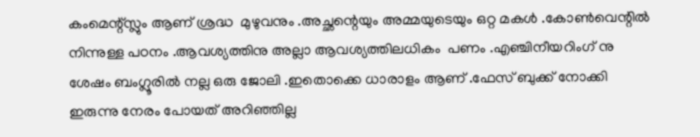കംമെന്റ്സ്ലും ആണ് ശ്രദ്ധ  മുഴുവനും .അച്ഛന്റെയും അമ്മയുടെയും ഒറ്റ മകൾ .കോണ്‍വെന്റിൽ നിന്നുള്ള പഠനം .ആവശ്യത്തിനു അല്ലാ ആവശ്യത്തിലധികം  പണം .എഞ്ചിനീയറിംഗ് നു ശേഷം ബംഗ്ലൂരിൽ നല്ല ഒരു ജോലി .ഇതൊക്കെ ധാരാളം ആണ് .ഫേസ് ബുക്ക് നോക്കി ഇരുന്നു നേരം പോയത് അറിഞ്ഞില്ല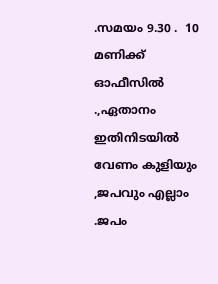.സമയം 9.30 .  10 മണിക്ക് ഓഫീസിൽ  .,ഏതാനം ഇതിനിടയിൽ വേണം കുളിയും ,ജപവും എല്ലാം .ജപം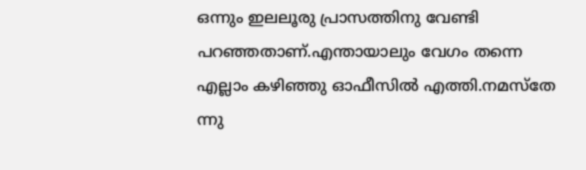ഒന്നും ഇലലൂരു പ്രാസത്തിനു വേണ്ടി പറഞ്ഞതാണ്‌.എന്തായാലും വേഗം തന്നെ എല്ലാം കഴിഞ്ഞു ഓഫീസിൽ എത്തി.നമസ്തേ ന്നു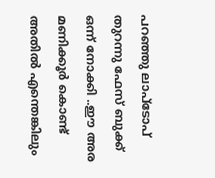പറഞ്ഞു ലാപ്ടോപ് തുറന്നു ഫേസ് ബുക്ക് ഒന്ന് നോക്കി ..ഈ അര മണിക്കൂർ കൊണ്ട് അതിൽ എന്തെങ്കിലും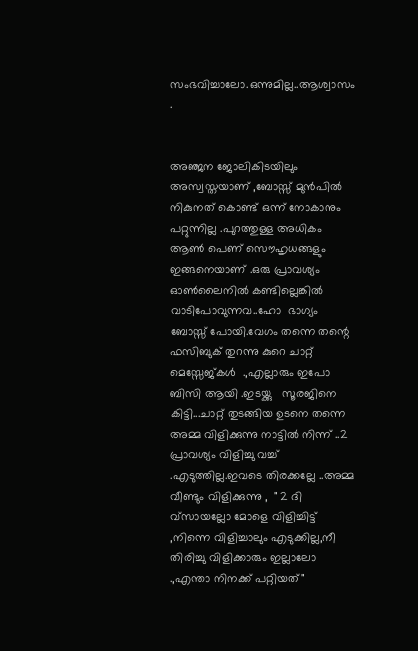സംഭവിച്ചാലോ.ഒന്നുമില്ല..ആശ്വാസം .


അഞ്ജന ജോലികിടയിലും അസ്വസ്തയാണ് ,ബോസ്സ് മുൻപിൽ നികുനത് കൊണ്ട് ഒന്ന് നോകാനും  പറ്റുന്നില്ല .പുറത്തുള്ള അധികം ആണ്‍ പെണ് സൌഹൃധങ്ങളും  ഇങ്ങനെയാണ് .ഒരു പ്രാവശ്യം ഓണ്‍ലൈനിൽ കണ്ടില്ലെങ്കിൽ വാടിപോവുന്നവ..ഹോ  ഭാഗ്യം ബോസ്സ് പോയി.വേഗം തന്നെ തന്റെ ഫസിബുക് തുറന്നു കുറെ ചാറ്റ് മെസ്സേജ്കൾ  .,എല്ലാരും ഇപോ ബിസി ആയി .ഇടയ്ക്കു   സൂരജിനെ കിട്ടി...ചാറ്റ് തുടങ്ങിയ ഉടനെ തന്നെ അമ്മ വിളിക്കുന്നു നാട്ടിൽ നിന്ന് ..2 പ്രാവശ്യം വിളിച്ചു വച്ച് .എടുത്തില്ല.ഇവടെ തിരക്കല്ലേ ..അമ്മ വീണ്ടും വിളിക്കുന്നു ,  " 2 ദി വ്സായല്ലോ മോളെ വിളിച്ചിട്ട് ,നിന്നെ വിളിച്ചാലും എടുക്കില്ല,നീ തിരിച്ചു വിളിക്കാരും ഇല്ലാലോ .,എന്താ നിനക്ക് പറ്റിയത്"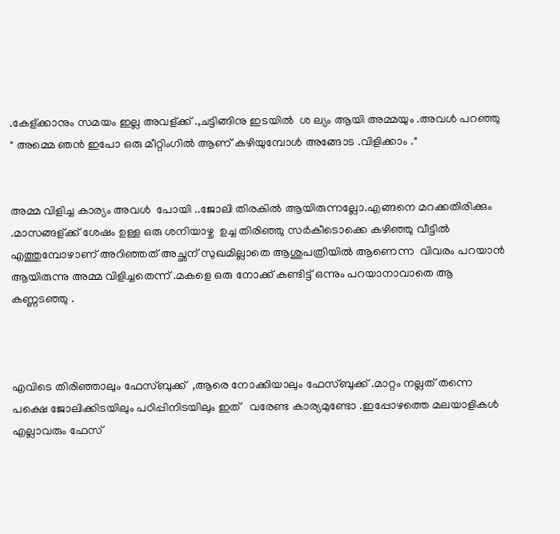.കേള്ക്കാനും സമയം ഇല്ല അവള്ക്ക് .,ചട്ടിങ്ങിനു ഇടയിൽ  ശ ല്യം ആയി അമ്മയും .അവൾ പറഞ്ഞു " അമ്മെ ഞൻ ഇപോ ഒരു മീറ്റിംഗിൽ ആണ് കഴിയുമ്പോൾ അങ്ങോട .വിളിക്കാം ."


അമ്മ വിളിച്ച കാര്യം അവൾ  പോയി ..ജോലി തിരകിൽ ആയിരുന്നല്ലോ.എങ്ങനെ മറക്കതിരിക്കും .മാസങ്ങള്ക്ക് ശേഷം ഉള്ള ഒരു ശനിയാഴ്ച  ഉച്ച തിരിഞ്ഞു സർകീടൊക്കെ കഴിഞ്ഞു വീട്ടിൽ എത്തുമ്പോഴാണ് അറിഞ്ഞത് അച്ഛന് സുഖമില്ലാതെ ആശുപത്രിയിൽ ആണെന്ന  വിവരം പറയാൻ ആയിരുന്നു അമ്മ വിളിച്ചതെന്ന് .മകളെ ഒരു നോക്ക് കണ്ടിട്ട് ഒന്നും പറയാനാവാതെ ആ കണ്ണടഞ്ഞു .



എവിടെ തിരിഞ്ഞാലും ഫേസ്ബുക്ക്  ,ആരെ നോക്കിയാലും ഫേസ്ബുക്ക് .മാറ്റം നല്ലത് തന്നെ പക്ഷെ ജോലിക്കിടയിലും പഠിപ്പിനിടയിലും ഇത്   വരേണ്ട കാര്യമുണ്ടോ .ഇപ്പോഴത്തെ മലയാളികൾ എല്ലാവരും ഫേസ്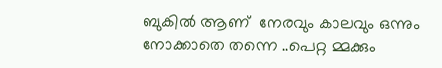ബുകിൽ ആണ്  നേരവും കാലവും ഒന്നും നോക്കാതെ തന്നെ ..പെറ്റ മ്മക്കും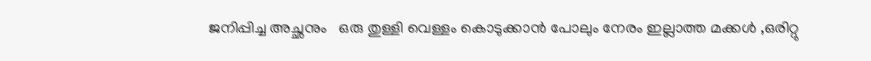ജനിപ്പിച്ച അച്ഛനും   ഒരു തുള്ളി വെള്ളം കൊടുക്കാൻ പോലും നേരം ഇല്ലാത്ത മക്കൾ ,ഒരിറ്റു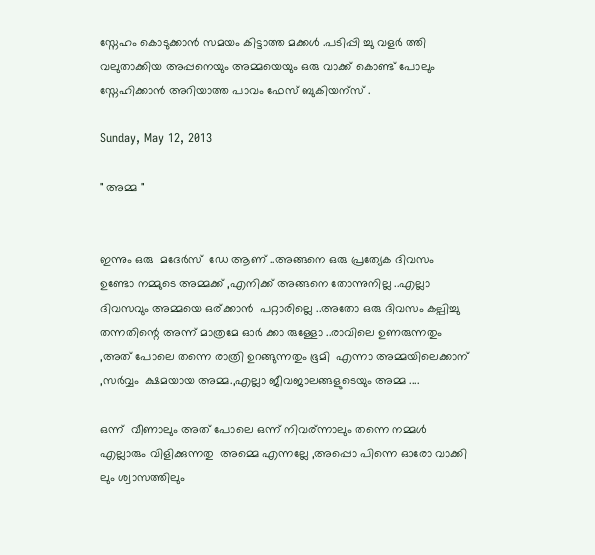സ്നേഹം കൊടുക്കാൻ സമയം കിട്ടാത്ത മക്കൾ .പടിപ്പി ച്ചു വളർ ത്തി  വലുതാക്കിയ അപ്പനെയും അമ്മയെയും ഒരു വാക്ക് കൊണ്ട് പോലും സ്നേഹിക്കാൻ അറിയാത്ത പാവം ഫേസ് ബുകിയന്സ് .

Sunday, May 12, 2013

" അമ്മ "


ഇന്നും ഒരു  മദേർസ്  ഡേ ആണ് ..അങ്ങനെ ഒരു പ്രത്യേക ദിവസം ഉണ്ടോ നമ്മുടെ അമ്മക്ക് ,എനിക്ക് അങ്ങനെ തോന്നുനില്ല ..എല്ലാ ദിവസവും അമ്മയെ ഒര്ക്കാൻ  പറ്റാരില്ലെ ..അതോ ഒരു ദിവസം കല്പിച്ചു തന്നതിന്റെ അന്ന് മാത്രമേ ഓർ ക്കാ രുള്ളോ ..രാവിലെ ഉണരുന്നതും ,അത് പോലെ തന്നെ രാത്രി ഉറങ്ങുന്നതും ഭൂമി  എന്നാ അമ്മയിലെക്കാന് ,സർവ്വം  ക്ഷമയായ അമ്മ.,എല്ലാ ജീവജാലങ്ങളുടെയും അമ്മ ....

ഒന്ന്  വീണാലും അത് പോലെ ഒന്ന് നിവര്ന്നാലും തന്നെ നമ്മൾ എല്ലാരും വിളിക്കുന്നതു  അമ്മെ എന്നല്ലേ ,അപ്പൊ പിന്നെ ഓരോ വാക്കി ലും ശ്വാസത്തിലും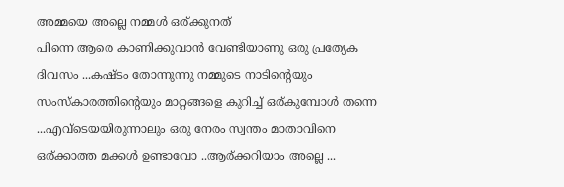അമ്മയെ അല്ലെ നമ്മൾ ഒര്ക്കുനത്
പിന്നെ ആരെ കാണിക്കുവാൻ വേണ്ടിയാണു ഒരു പ്രത്യേക ദിവസം ...കഷ്ടം തോന്നുന്നു നമ്മുടെ നാടിന്റെയും  സംസ്കാരത്തിന്റെയും മാറ്റങ്ങളെ കുറിച്ച് ഒര്കുമ്പോൾ തന്നെ ...എവ്ടെയയിരുന്നാലും ഒരു നേരം സ്വന്തം മാതാവിനെ ഒര്ക്കാത്ത മക്കൾ ഉണ്ടാവോ ..ആര്ക്കറിയാം അല്ലെ ...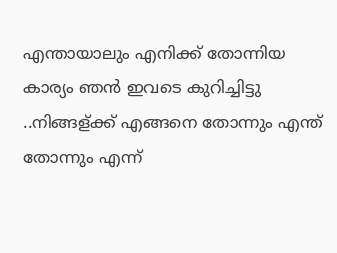എന്തായാലും എനിക്ക് തോന്നിയ കാര്യം ഞൻ ഇവടെ കുറിച്ചിട്ടു ..നിങ്ങള്ക്ക് എങ്ങനെ തോന്നും എന്ത് തോന്നും എന്ന്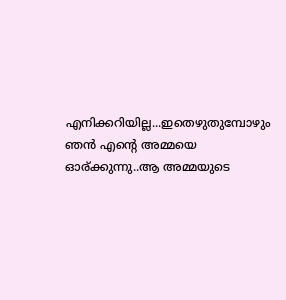എനിക്കറിയില്ല...ഇതെഴുതുമ്പോഴും ഞൻ എന്റെ അമ്മയെ ഓര്ക്കുന്നു..ആ അമ്മയുടെ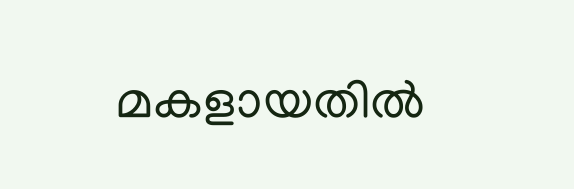മകളായതിൽ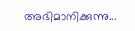അഭിമാനിക്കുന്നു...